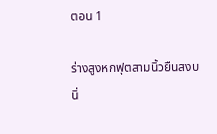ตอน 1

ร่างสูงหกฟุตสามนิ้วยืนสงบนิ่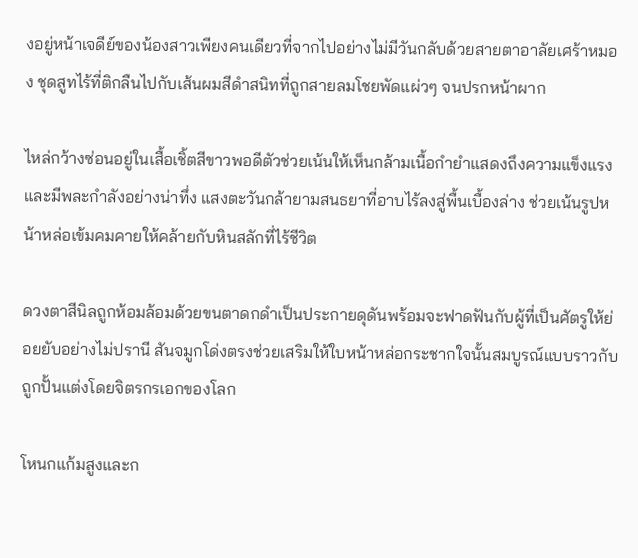งอยู่หน้าเจดีย์ของน้องสาวเพียงคนเดียวที่จากไปอย่างไม่มีวันกลับด้วยสายตาอาลัยเศร้าหมอง ชุดสูทไร้ที่ติกลืนไปกับเส้นผมสีดำสนิทที่ถูกสายลมโชยพัดแผ่วๆ จนปรกหน้าผาก

ไหล่กว้างซ่อนอยู่ในเสื้อเชิ้ตสีขาวพอดีตัวช่วยเน้นให้เห็นกล้ามเนื้อกำยำแสดงถึงความแข็งแรงและมีพละกำลังอย่างน่าทึ่ง แสงตะวันกล้ายามสนธยาที่อาบไร้ลงสู่พื้นเบื้องล่าง ช่วยเน้นรูปหน้าหล่อเข้มคมคายให้คล้ายกับหินสลักที่ไร้ชีวิต

ดวงตาสีนิลถูกห้อมล้อมด้วยขนตาดกดำเป็นประกายดุดันพร้อมจะฟาดฟันกับผู้ที่เป็นศัตรูให้ย่อยยับอย่างไม่ปรานี สันจมูกโด่งตรงช่วยเสริมให้ใบหน้าหล่อกระชากใจนั้นสมบูรณ์แบบราวกับถูกปั้นแต่งโดยจิตรกรเอกของโลก

โหนกแก้มสูงและก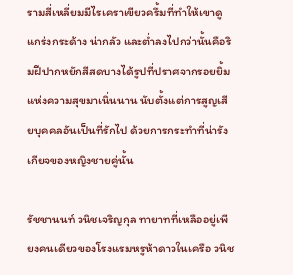รามสี่เหลี่ยมมีไรเคราเขียวครึ้มที่ทำให้เขาดูแกร่งกระด้าง น่ากลัว และต่ำลงไปกว่านั้นคือริมฝีปากหยักสีสดบางได้รูปที่ปราศจากรอยยิ้มแห่งความสุขมาเนิ่นนาน นับตั้งแต่การสูญเสียบุคคลอันเป็นที่รักไป ด้วยการกระทำที่น่ารังเกียจของหญิงชายคู่นั้น

รัชชานนท์ วนิชเจริญกุล ทายาทที่เหลืออยู่เพียงคนเดียวของโรงแรมหรูห้าดาวในเครือ วนิช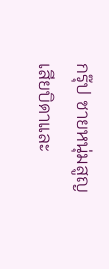กรุ๊ป ชายหนุ่มสูญเสียบิดาและ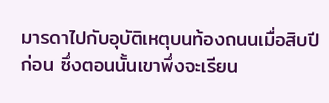มารดาไปกับอุบัติเหตุบนท้องถนนเมื่อสิบปีก่อน ซึ่งตอนนั้นเขาพึ่งจะเรียน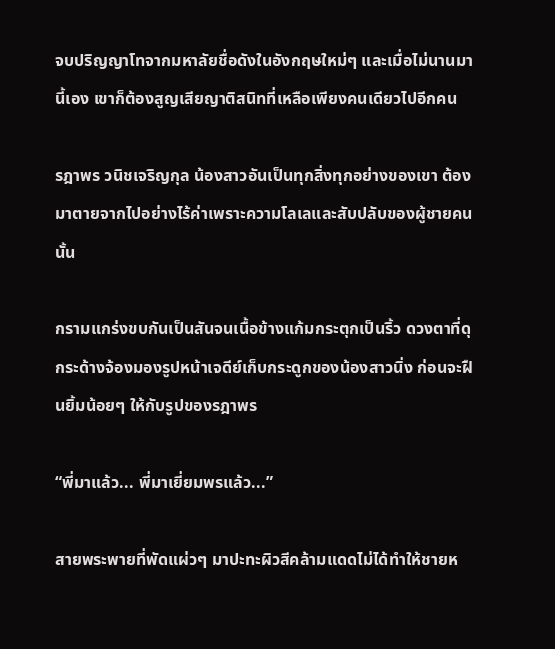จบปริญญาโทจากมหาลัยชื่อดังในอังกฤษใหม่ๆ และเมื่อไม่นานมานี้เอง เขาก็ต้องสูญเสียญาติสนิทที่เหลือเพียงคนเดียวไปอีกคน

รฎาพร วนิชเจริญกุล น้องสาวอันเป็นทุกสิ่งทุกอย่างของเขา ต้องมาตายจากไปอย่างไร้ค่าเพราะความโลเลและสับปลับของผู้ชายคนนั้น

กรามแกร่งขบกันเป็นสันจนเนื้อข้างแก้มกระตุกเป็นริ้ว ดวงตาที่ดุกระด้างจ้องมองรูปหน้าเจดีย์เก็บกระดูกของน้องสาวนิ่ง ก่อนจะฝืนยิ้มน้อยๆ ให้กับรูปของรฎาพร

“พี่มาแล้ว... พี่มาเยี่ยมพรแล้ว...”

สายพระพายที่พัดแผ่วๆ มาปะทะผิวสีคล้ามแดดไม่ได้ทำให้ชายห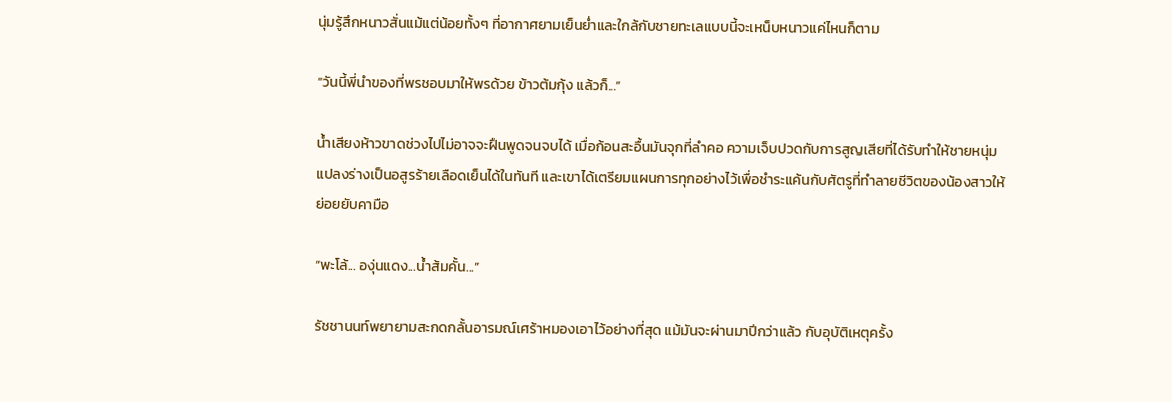นุ่มรู้สึกหนาวสั่นแม้แต่น้อยทั้งๆ ที่อากาศยามเย็นย่ำและใกล้กับชายทะเลแบบนี้จะเหน็บหนาวแค่ไหนก็ตาม

“วันนี้พี่นำของที่พรชอบมาให้พรด้วย ข้าวต้มกุ้ง แล้วก็...”

น้ำเสียงห้าวขาดช่วงไปไม่อาจจะฝืนพูดจนจบได้ เมื่อก้อนสะอื้นมันจุกที่ลำคอ ความเจ็บปวดกับการสูญเสียที่ได้รับทำให้ชายหนุ่มแปลงร่างเป็นอสูรร้ายเลือดเย็นได้ในทันที และเขาได้เตรียมแผนการทุกอย่างไว้เพื่อชำระแค้นกับศัตรูที่ทำลายชีวิตของน้องสาวให้ย่อยยับคามือ

“พะโล้... องุ่นแดง...น้ำส้มคั้น...”

รัชชานนท์พยายามสะกดกลั้นอารมณ์เศร้าหมองเอาไว้อย่างที่สุด แม้มันจะผ่านมาปีกว่าแล้ว กับอุบัติเหตุครั้ง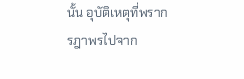นั้น อุบัติเหตุที่พรากรฎาพรไปจาก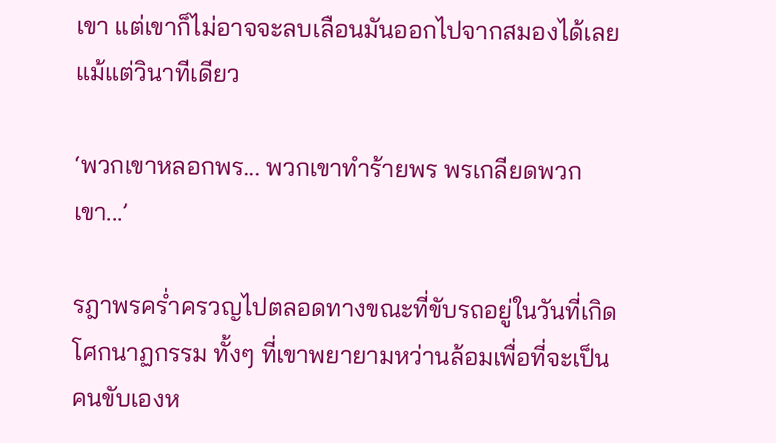เขา แต่เขาก็ไม่อาจจะลบเลือนมันออกไปจากสมองได้เลยแม้แต่วินาทีเดียว

‘พวกเขาหลอกพร... พวกเขาทำร้ายพร พรเกลียดพวกเขา...’

รฎาพรคร่ำครวญไปตลอดทางขณะที่ขับรถอยู่ในวันที่เกิดโศกนาฏกรรม ทั้งๆ ที่เขาพยายามหว่านล้อมเพื่อที่จะเป็นคนขับเองห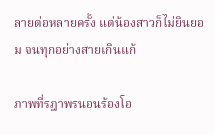ลายต่อหลายครั้ง แต่น้องสาวก็ไม่ยินยอม จนทุกอย่างสายเกินแก้

ภาพที่รฎาพรนอนร้องโอ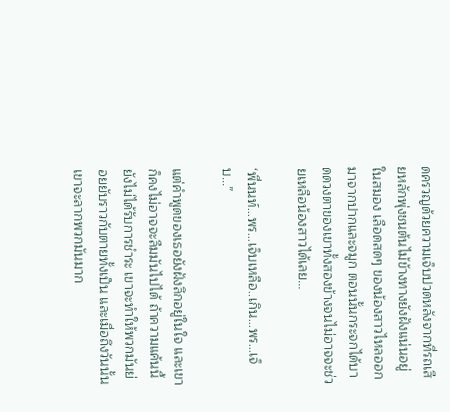ดครวญด้วยความเจ็บปวดหลังจากที่รถเสียหลักพุ่งชนต้นไม้ข้างทางยังฝังแน่นอยู่ในสมอง เลือดสดๆ ของน้องสาวไหลออกมาจากปากและจมูก ตอนนั้นกระจกได้บาดดวงตาของเขาทั้งสองข้างจนไม่อาจจะช่วยเหลือน้องสาวได้เลย...

‘พี่นนท์...พร...เจ็บเหลือ..เกิน...พร...เจ็บ...”

แต่คำพูดของเธอยังฝังลึกอยู่ในใจ และเขาก็คงไม่อาจจะลืมมันไปได้ ถ้าความแค้นนี้ยังไม่ได้รับการชำระ เขาจะทำให้พวกมันย่อยยับราวกับตายทั้งเป็น และเมื่อถึงวันนั้นเขาจะลากพวกมันมาก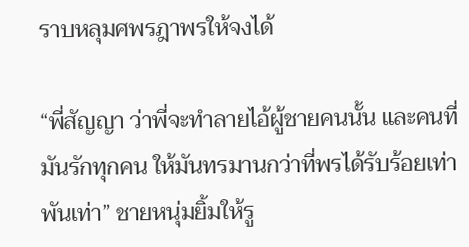ราบหลุมศพรฎาพรให้จงได้

“พี่สัญญา ว่าพี่จะทำลายไอ้ผู้ชายคนนั้น และคนที่มันรักทุกคน ให้มันทรมานกว่าที่พรได้รับร้อยเท่าพันเท่า” ชายหนุ่มยิ้มให้รู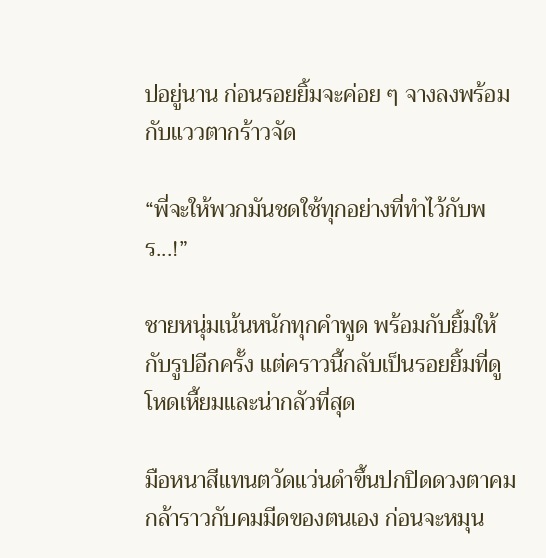ปอยู่นาน ก่อนรอยยิ้มจะค่อย ๆ จางลงพร้อมกับแววตากร้าวจัด

“พี่จะให้พวกมันชดใช้ทุกอย่างที่ทำไว้กับพร...!”

ชายหนุ่มเน้นหนักทุกคำพูด พร้อมกับยิ้มให้กับรูปอีกครั้ง แต่คราวนี้กลับเป็นรอยยิ้มที่ดูโหดเหี้ยมและน่ากลัวที่สุด

มือหนาสีแทนตวัดแว่นดำขึ้นปกปิดดวงตาคมกล้าราวกับคมมีดของตนเอง ก่อนจะหมุน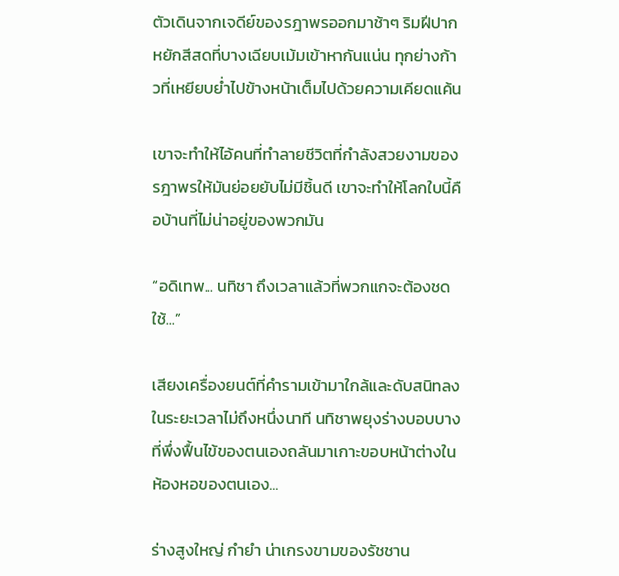ตัวเดินจากเจดีย์ของรฎาพรออกมาช้าๆ ริมฝีปากหยักสีสดที่บางเฉียบเม้มเข้าหากันแน่น ทุกย่างก้าวที่เหยียบย่ำไปข้างหน้าเต็มไปด้วยความเคียดแค้น

เขาจะทำให้ไอ้คนที่ทำลายชีวิตที่กำลังสวยงามของรฎาพรให้มันย่อยยับไม่มีชิ้นดี เขาจะทำให้โลกใบนี้คือบ้านที่ไม่น่าอยู่ของพวกมัน

“อดิเทพ... นทิชา ถึงเวลาแล้วที่พวกแกจะต้องชดใช้...”

เสียงเครื่องยนต์ที่คำรามเข้ามาใกล้และดับสนิทลงในระยะเวลาไม่ถึงหนึ่งนาที นทิชาพยุงร่างบอบบางที่พึ่งฟื้นไข้ของตนเองถลันมาเกาะขอบหน้าต่างในห้องหอของตนเอง...

ร่างสูงใหญ่ กำยำ น่าเกรงขามของรัชชาน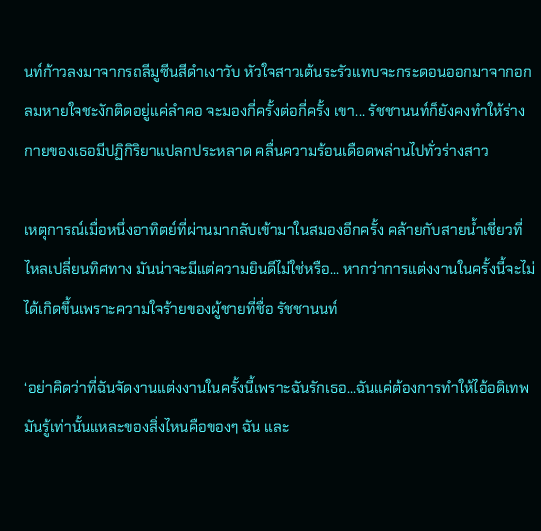นท์ก้าวลงมาจากรถลีมูซีนสีดำเงาวับ หัวใจสาวเต้นระรัวแทบจะกระดอนออกมาจากอก ลมหายใจชะงักติดอยู่แค่ลำคอ จะมองกี่ครั้งต่อกี่ครั้ง เขา... รัชชานนท์ก็ยังคงทำให้ร่างกายของเธอมีปฏิกิริยาแปลกประหลาด คลื่นความร้อนเดือดพล่านไปทั่วร่างสาว

เหตุการณ์เมื่อหนึ่งอาทิตย์ที่ผ่านมากลับเข้ามาในสมองอีกครั้ง คล้ายกับสายน้ำเชี่ยวที่ไหลเปลี่ยนทิศทาง มันน่าจะมีแต่ความยินดีไม่ใช่หรือ... หากว่าการแต่งงานในครั้งนี้จะไม่ได้เกิดขึ้นเพราะความใจร้ายของผู้ชายที่ชื่อ รัชชานนท์

‘อย่าคิดว่าที่ฉันจัดงานแต่งงานในครั้งนี้เพราะฉันรักเธอ...ฉันแค่ต้องการทำให้ไอ้อดิเทพมันรู้เท่านั้นแหละของสิ่งไหนคือของๆ ฉัน และ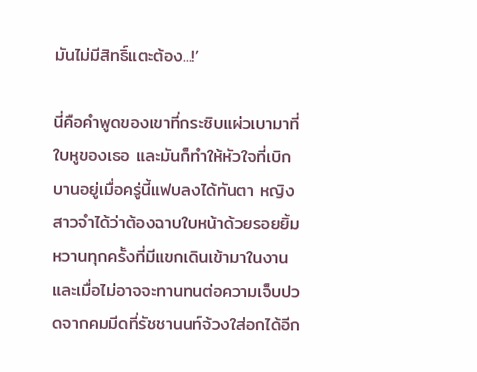มันไม่มีสิทธิ์แตะต้อง...!’

นี่คือคำพูดของเขาที่กระซิบแผ่วเบามาที่ใบหูของเธอ และมันก็ทำให้หัวใจที่เบิกบานอยู่เมื่อครู่นี้แฟบลงได้ทันตา หญิงสาวจำได้ว่าต้องฉาบใบหน้าด้วยรอยยิ้มหวานทุกครั้งที่มีแขกเดินเข้ามาในงาน และเมื่อไม่อาจจะทานทนต่อความเจ็บปวดจากคมมีดที่รัชชานนท์จ้วงใส่อกได้อีก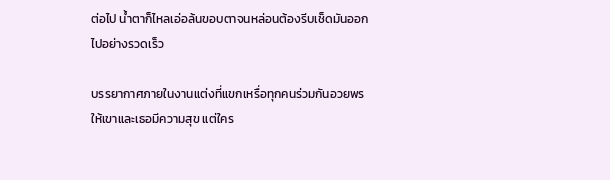ต่อไป น้ำตาก็ไหลเอ่อล้นขอบตาจนหล่อนต้องรีบเช็ดมันออกไปอย่างรวดเร็ว

บรรยากาศภายในงานแต่งที่แขกเหรื่อทุกคนร่วมกันอวยพรให้เขาและเธอมีความสุข แต่ใคร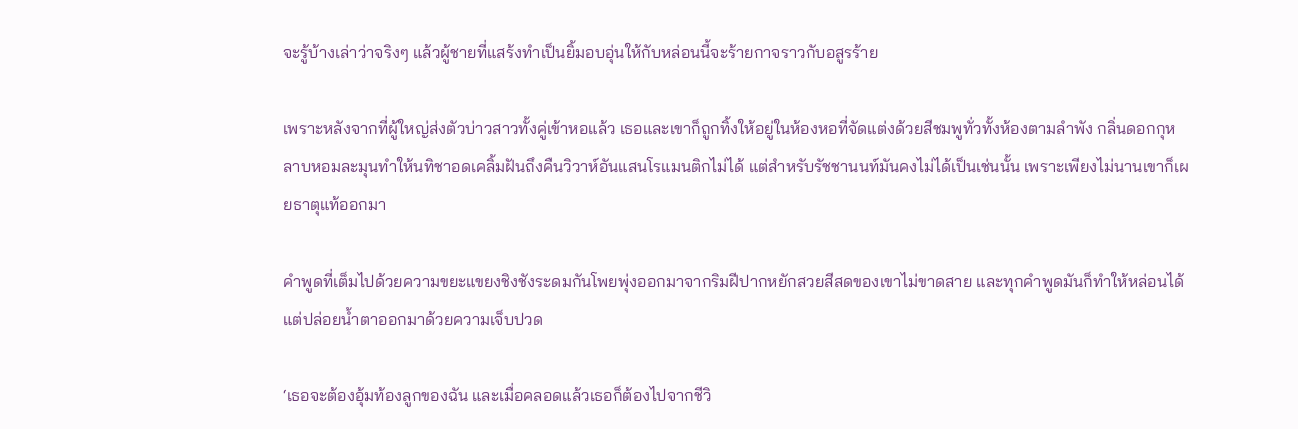จะรู้บ้างเล่าว่าจริงๆ แล้วผู้ชายที่แสร้งทำเป็นยิ้มอบอุ่นให้กับหล่อนนี้จะร้ายกาจราวกับอสูรร้าย

เพราะหลังจากที่ผู้ใหญ่ส่งตัวบ่าวสาวทั้งคู่เข้าหอแล้ว เธอและเขาก็ถูกทิ้งให้อยู่ในห้องหอที่จัดแต่งด้วยสีชมพูทั่วทั้งห้องตามลำพัง กลิ่นดอกกุหลาบหอมละมุนทำให้นทิชาอดเคลิ้มฝันถึงคืนวิวาห์อันแสนโรแมนติกไม่ได้ แต่สำหรับรัชชานนท์มันคงไม่ได้เป็นเช่นนั้น เพราะเพียงไม่นานเขาก็เผยธาตุแท้ออกมา

คำพูดที่เต็มไปด้วยความขยะแขยงชิงชังระดมกันโพยพุ่งออกมาจากริมฝีปากหยักสวยสีสดของเขาไม่ขาดสาย และทุกคำพูดมันก็ทำให้หล่อนได้แต่ปล่อยน้ำตาออกมาด้วยความเจ็บปวด

‘เธอจะต้องอุ้มท้องลูกของฉัน และเมื่อคลอดแล้วเธอก็ต้องไปจากชีวิ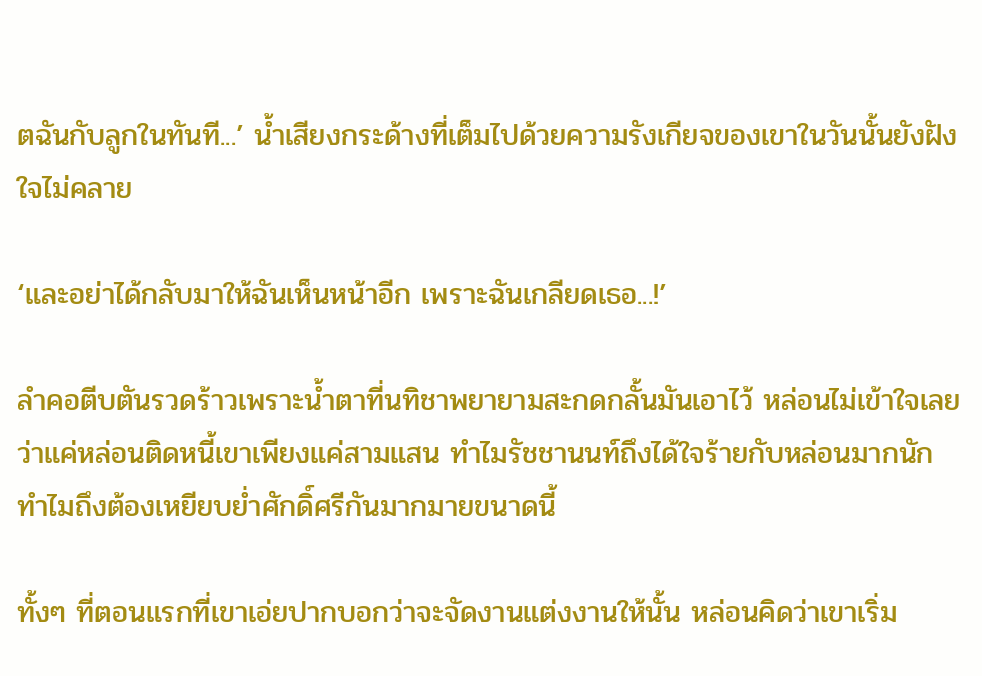ตฉันกับลูกในทันที...’ น้ำเสียงกระด้างที่เต็มไปด้วยความรังเกียจของเขาในวันนั้นยังฝังใจไม่คลาย

‘และอย่าได้กลับมาให้ฉันเห็นหน้าอีก เพราะฉันเกลียดเธอ...!’

ลำคอตีบตันรวดร้าวเพราะน้ำตาที่นทิชาพยายามสะกดกลั้นมันเอาไว้ หล่อนไม่เข้าใจเลยว่าแค่หล่อนติดหนี้เขาเพียงแค่สามแสน ทำไมรัชชานนท์ถึงได้ใจร้ายกับหล่อนมากนัก ทำไมถึงต้องเหยียบย่ำศักดิ์ศรีกันมากมายขนาดนี้

ทั้งๆ ที่ตอนแรกที่เขาเอ่ยปากบอกว่าจะจัดงานแต่งงานให้นั้น หล่อนคิดว่าเขาเริ่ม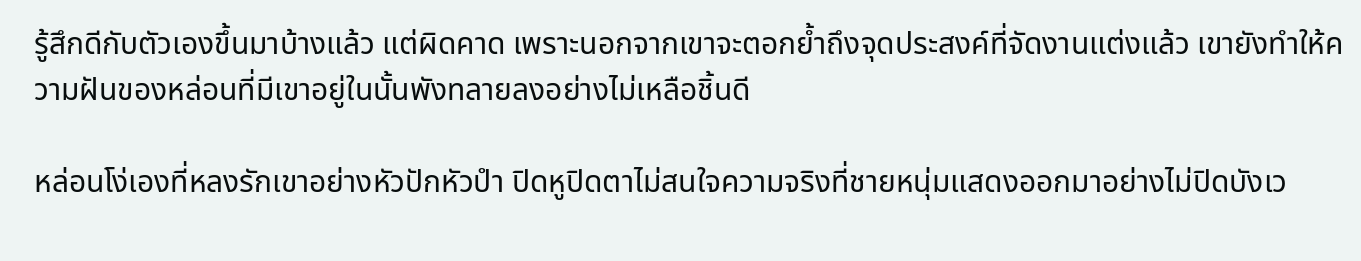รู้สึกดีกับตัวเองขึ้นมาบ้างแล้ว แต่ผิดคาด เพราะนอกจากเขาจะตอกย้ำถึงจุดประสงค์ที่จัดงานแต่งแล้ว เขายังทำให้ความฝันของหล่อนที่มีเขาอยู่ในนั้นพังทลายลงอย่างไม่เหลือชิ้นดี

หล่อนโง่เองที่หลงรักเขาอย่างหัวปักหัวปำ ปิดหูปิดตาไม่สนใจความจริงที่ชายหนุ่มแสดงออกมาอย่างไม่ปิดบังเว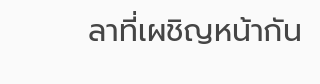ลาที่เผชิญหน้ากัน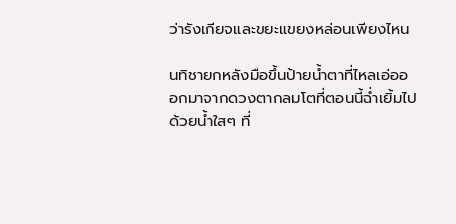ว่ารังเกียจและขยะแขยงหล่อนเพียงไหน

นทิชายกหลังมือขึ้นป้ายน้ำตาที่ไหลเอ่อออกมาจากดวงตากลมโตที่ตอนนี้ฉ่ำเยิ้มไปด้วยน้ำใสๆ ที่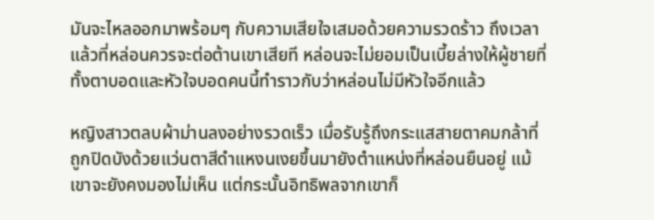มันจะไหลออกมาพร้อมๆ กับความเสียใจเสมอด้วยความรวดร้าว ถึงเวลาแล้วที่หล่อนควรจะต่อต้านเขาเสียที หล่อนจะไม่ยอมเป็นเบี้ยล่างให้ผู้ชายที่ทั้งตาบอดและหัวใจบอดคนนี้ทำราวกับว่าหล่อนไม่มีหัวใจอีกแล้ว

หญิงสาวตลบผ้าม่านลงอย่างรวดเร็ว เมื่อรับรู้ถึงกระแสสายตาคมกล้าที่ถูกปิดบังด้วยแว่นตาสีดำแหงนเงยขึ้นมายังตำแหน่งที่หล่อนยืนอยู่ แม้เขาจะยังคงมองไม่เห็น แต่กระนั้นอิทธิพลจากเขาก็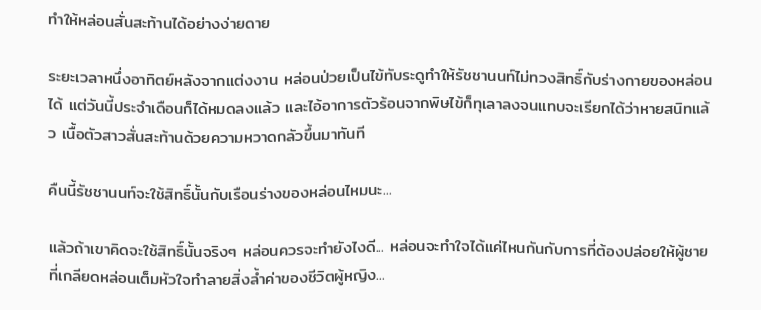ทำให้หล่อนสั่นสะท้านได้อย่างง่ายดาย

ระยะเวลาหนึ่งอาทิตย์หลังจากแต่งงาน หล่อนป่วยเป็นไข้ทับระดูทำให้รัชชานนท์ไม่ทวงสิทธิ์กับร่างกายของหล่อนได้ แต่วันนี้ประจำเดือนก็ได้หมดลงแล้ว และไอ้อาการตัวร้อนจากพิษไข้ก็ทุเลาลงจนแทบจะเรียกได้ว่าหายสนิทแล้ว เนื้อตัวสาวสั่นสะท้านด้วยความหวาดกลัวขึ้นมาทันที

คืนนี้รัชชานนท์จะใช้สิทธิ์นั้นกับเรือนร่างของหล่อนไหมนะ...

แล้วถ้าเขาคิดจะใช้สิทธิ์นั้นจริงๆ หล่อนควรจะทำยังไงดี... หล่อนจะทำใจได้แค่ไหนกันกับการที่ต้องปล่อยให้ผู้ชายที่เกลียดหล่อนเต็มหัวใจทำลายสิ่งล้ำค่าของชีวิตผู้หญิง...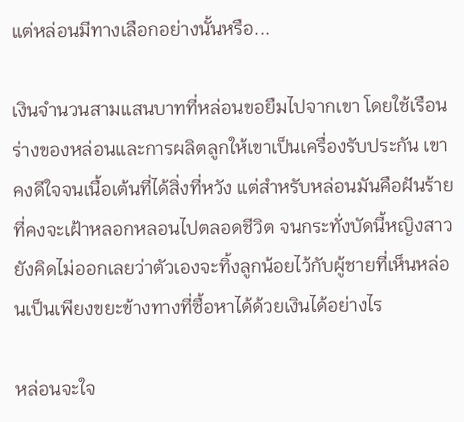แต่หล่อนมีทางเลือกอย่างนั้นหรือ...

เงินจำนวนสามแสนบาทที่หล่อนขอยืมไปจากเขา โดยใช้เรือนร่างของหล่อนและการผลิตลูกให้เขาเป็นเครื่องรับประกัน เขาคงดีใจจนเนื้อเต้นที่ได้สิ่งที่หวัง แต่สำหรับหล่อนมันคือฝันร้ายที่คงจะเฝ้าหลอกหลอนไปตลอดชีวิต จนกระทั่งบัดนี้หญิงสาวยังคิดไม่ออกเลยว่าตัวเองจะทิ้งลูกน้อยไว้กับผู้ชายที่เห็นหล่อนเป็นเพียงขยะข้างทางที่ซื้อหาได้ด้วยเงินได้อย่างไร

หล่อนจะใจ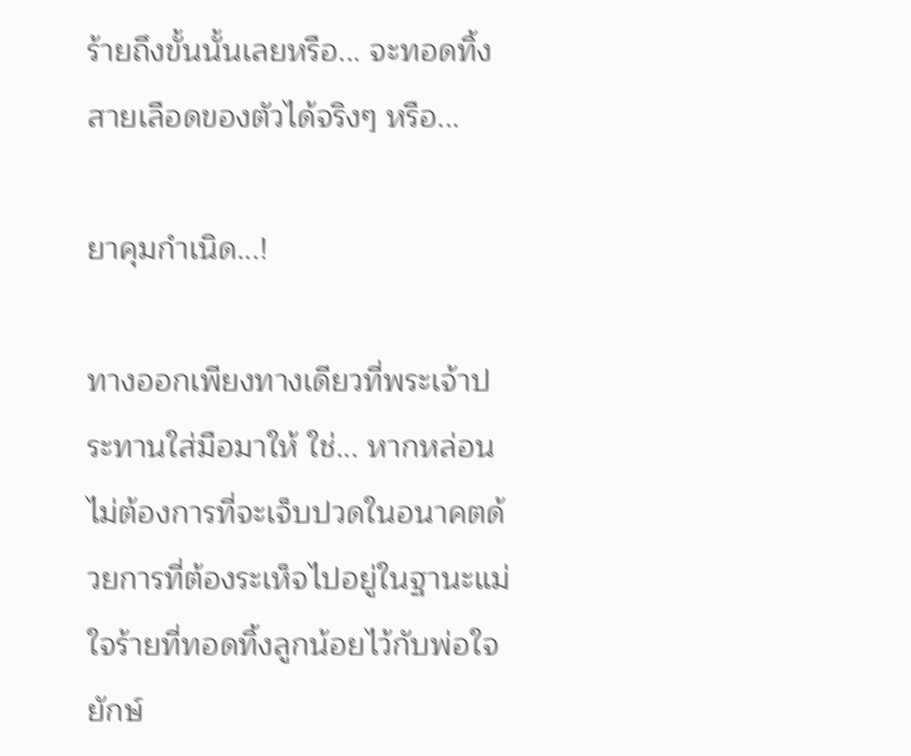ร้ายถึงขั้นนั้นเลยหรือ... จะทอดทิ้งสายเลือดของตัวได้จริงๆ หรือ...

ยาคุมกำเนิด...!

ทางออกเพียงทางเดียวที่พระเจ้าประทานใส่มือมาให้ ใช่... หากหล่อนไม่ต้องการที่จะเจ็บปวดในอนาคตด้วยการที่ต้องระเห็จไปอยู่ในฐานะแม่ใจร้ายที่ทอดทิ้งลูกน้อยไว้กับพ่อใจยักษ์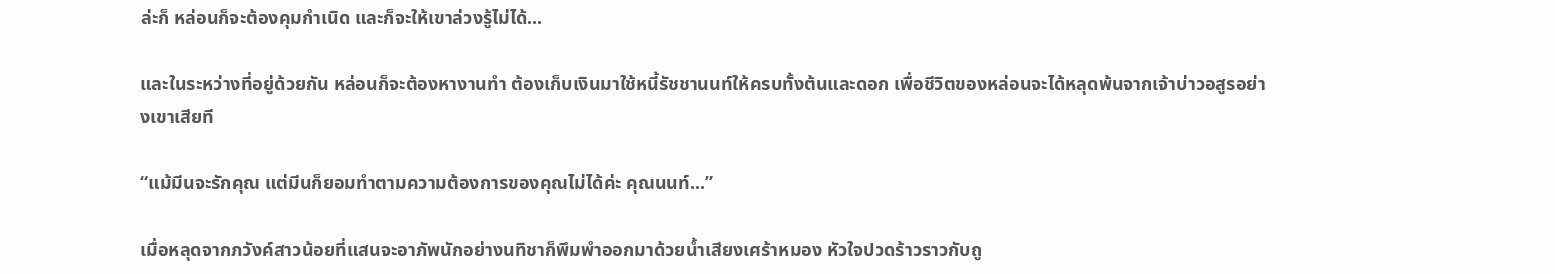ล่ะก็ หล่อนก็จะต้องคุมกำเนิด และก็จะให้เขาล่วงรู้ไม่ได้...

และในระหว่างที่อยู่ด้วยกัน หล่อนก็จะต้องหางานทำ ต้องเก็บเงินมาใช้หนี้รัชชานนท์ให้ครบทั้งต้นและดอก เพื่อชีวิตของหล่อนจะได้หลุดพ้นจากเจ้าบ่าวอสูรอย่างเขาเสียที

“แม้มีนจะรักคุณ แต่มีนก็ยอมทำตามความต้องการของคุณไม่ได้ค่ะ คุณนนท์...”

เมื่อหลุดจากภวังค์สาวน้อยที่แสนจะอาภัพนักอย่างนทิชาก็พึมพำออกมาด้วยน้ำเสียงเศร้าหมอง หัวใจปวดร้าวราวกับถู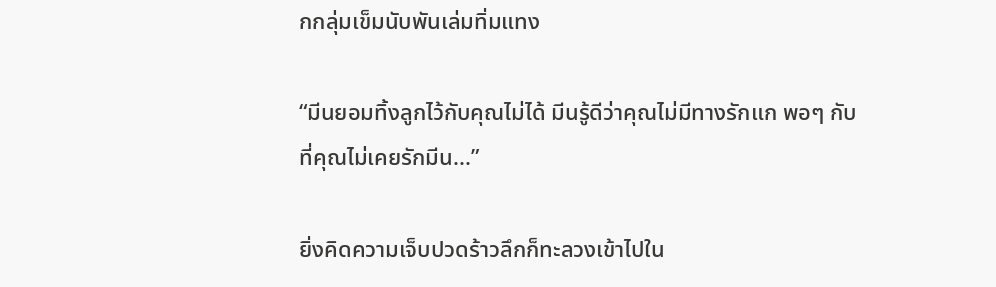กกลุ่มเข็มนับพันเล่มทิ่มแทง

“มีนยอมทิ้งลูกไว้กับคุณไม่ได้ มีนรู้ดีว่าคุณไม่มีทางรักแก พอๆ กับที่คุณไม่เคยรักมีน...”

ยิ่งคิดความเจ็บปวดร้าวลึกก็ทะลวงเข้าไปใน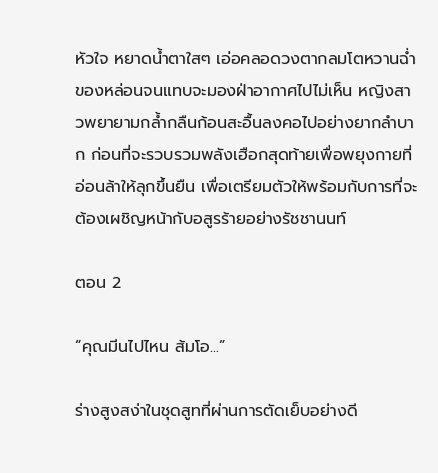หัวใจ หยาดน้ำตาใสๆ เอ่อคลอดวงตากลมโตหวานฉ่ำของหล่อนจนแทบจะมองฝ่าอากาศไปไม่เห็น หญิงสาวพยายามกล้ำกลืนก้อนสะอื้นลงคอไปอย่างยากลำบาก ก่อนที่จะรวบรวมพลังเฮือกสุดท้ายเพื่อพยุงกายที่อ่อนล้าให้ลุกขึ้นยืน เพื่อเตรียมตัวให้พร้อมกับการที่จะต้องเผชิญหน้ากับอสูรร้ายอย่างรัชชานนท์

ตอน 2

“คุณมีนไปไหน ส้มโอ...”

ร่างสูงสง่าในชุดสูทที่ผ่านการตัดเย็บอย่างดี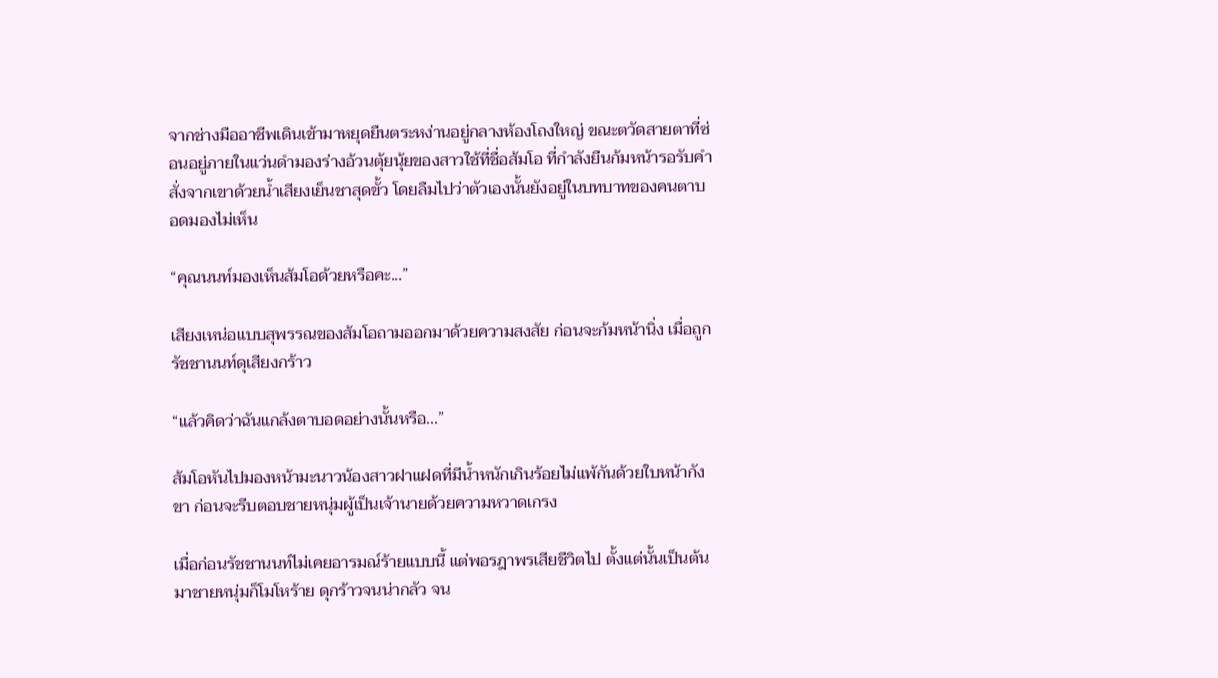จากช่างมืออาชีพเดินเข้ามาหยุดยืนตระหง่านอยู่กลางห้องโถงใหญ่ ขณะตวัดสายตาที่ซ่อนอยู่ภายในแว่นดำมองร่างอ้วนตุ้ยนุ้ยของสาวใช้ที่ชื่อส้มโอ ที่กำลังยืนก้มหน้ารอรับคำสั่งจากเขาด้วยน้ำเสียงเย็นชาสุดขั้ว โดยลืมไปว่าตัวเองนั้นยังอยู่ในบทบาทของคนตาบอดมองไม่เห็น

“คุณนนท์มองเห็นส้มโอด้วยหรือคะ...”

เสียงเหน่อแบบสุพรรณของส้มโอถามออกมาด้วยความสงสัย ก่อนจะก้มหน้านิ่ง เมื่อถูกรัชชานนท์ดุเสียงกร้าว

“แล้วคิดว่าฉันแกล้งตาบอดอย่างนั้นหรือ...”

ส้มโอหันไปมองหน้ามะนาวน้องสาวฝาแฝดที่มีน้ำหนักเกินร้อยไม่แพ้กันด้วยใบหน้ากังขา ก่อนจะรีบตอบชายหนุ่มผู้เป็นเจ้านายด้วยความหวาดเกรง

เมื่อก่อนรัชชานนท์ไม่เคยอารมณ์ร้ายแบบนี้ แต่พอรฎาพรเสียชีวิตไป ตั้งแต่นั้นเป็นต้นมาชายหนุ่มก็โมโหร้าย ดุกร้าวจนน่ากลัว จน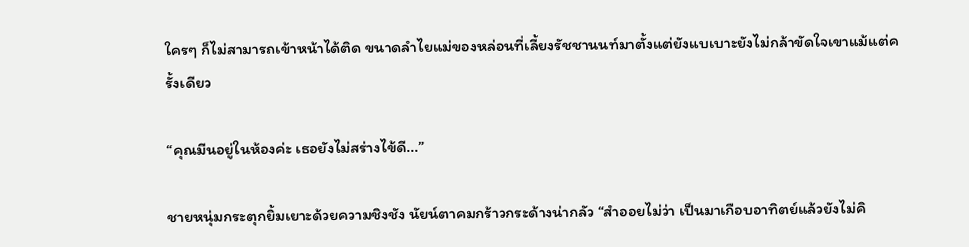ใครๆ ก็ไม่สามารถเข้าหน้าได้ติด ขนาดลำไยแม่ของหล่อนที่เลี้ยงรัชชานนท์มาตั้งแต่ยังแบเบาะยังไม่กล้าขัดใจเขาแม้แต่ครั้งเดียว

“คุณมีนอยู่ในห้องค่ะ เธอยังไม่สร่างไข้ดี...”

ชายหนุ่มกระตุกยิ้มเยาะด้วยความชิงชัง นัยน์ตาคมกร้าวกระด้างน่ากลัว “สำออยไม่ว่า เป็นมาเกือบอาทิตย์แล้วยังไม่คิ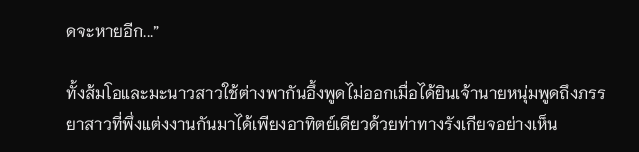ดจะหายอีก...”

ทั้งส้มโอและมะนาวสาวใช้ต่างพากันอึ้งพูดไม่ออกเมื่อได้ยินเจ้านายหนุ่มพูดถึงภรรยาสาวที่พึ่งแต่งงานกันมาได้เพียงอาทิตย์เดียวด้วยท่าทางรังเกียจอย่างเห็น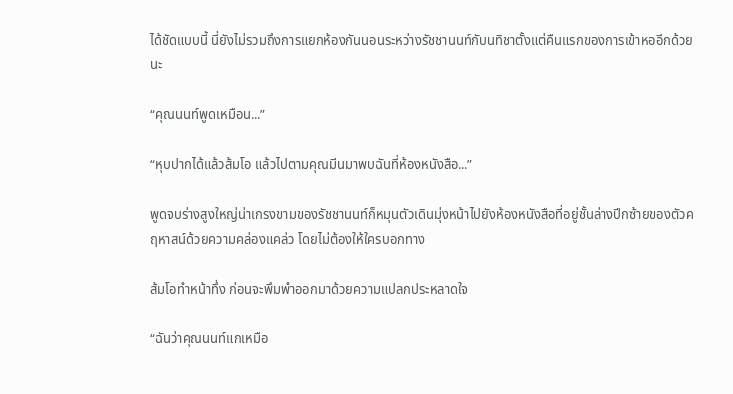ได้ชัดแบบนี้ นี่ยังไม่รวมถึงการแยกห้องกันนอนระหว่างรัชชานนท์กับนทิชาตั้งแต่คืนแรกของการเข้าหออีกด้วยนะ

“คุณนนท์พูดเหมือน...”

“หุบปากได้แล้วส้มโอ แล้วไปตามคุณมีนมาพบฉันที่ห้องหนังสือ...”

พูดจบร่างสูงใหญ่น่าเกรงขามของรัชชานนท์ก็หมุนตัวเดินมุ่งหน้าไปยังห้องหนังสือที่อยู่ชั้นล่างปีกซ้ายของตัวคฤหาสน์ด้วยความคล่องแคล่ว โดยไม่ต้องให้ใครบอกทาง

ส้มโอทำหน้าทึ่ง ก่อนจะพึมพำออกมาด้วยความแปลกประหลาดใจ

“ฉันว่าคุณนนท์แกเหมือ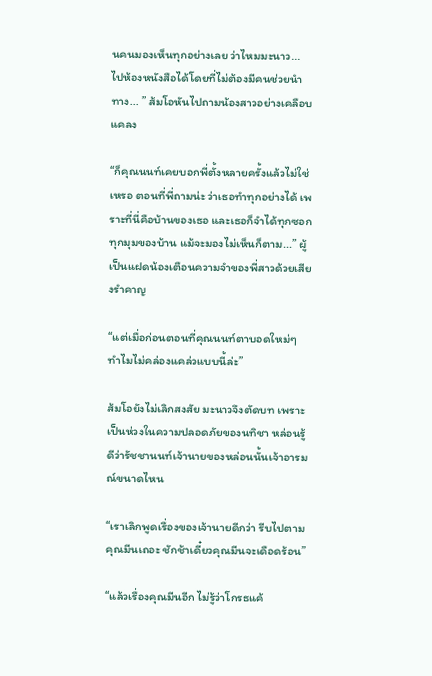นคนมองเห็นทุกอย่างเลย ว่าไหมมะนาว... ไปห้องหนังสือได้โดยที่ไม่ต้องมีคนช่วยนำทาง... ” ส้มโอหันไปถามน้องสาวอย่างเคลือบแคลง

“ก็คุณนนท์เคยบอกพี่ตั้งหลายครั้งแล้วไม่ใช่เหรอ ตอนที่พี่ถามน่ะ ว่าเธอทำทุกอย่างได้ เพราะที่นี่คือบ้านของเธอ และเธอก็จำได้ทุกซอกทุกมุมของบ้าน แม้จะมองไม่เห็นก็ตาม...” ผู้เป็นแฝดน้องเตือนความจำของพี่สาวด้วยเสียงรำคาญ

“แต่เมื่อก่อนตอนที่คุณนนท์ตาบอดใหม่ๆ ทำไมไม่คล่องแคล่วแบบนี้ล่ะ”

ส้มโอยังไม่เลิกสงสัย มะนาวจึงตัดบท เพราะเป็นห่วงในความปลอดภัยของนทิชา หล่อนรู้ดีว่ารัชชานนท์เจ้านายของหล่อนนั้นเจ้าอารมณ์ขนาดไหน

“เราเลิกพูดเรื่องของเจ้านายดีกว่า รีบไปตามคุณมีนเถอะ ชักช้าเดี๋ยวคุณมีนจะเดือดร้อน”

“แล้วเรื่องคุณมีนอีก ไม่รู้ว่าโกรธแค้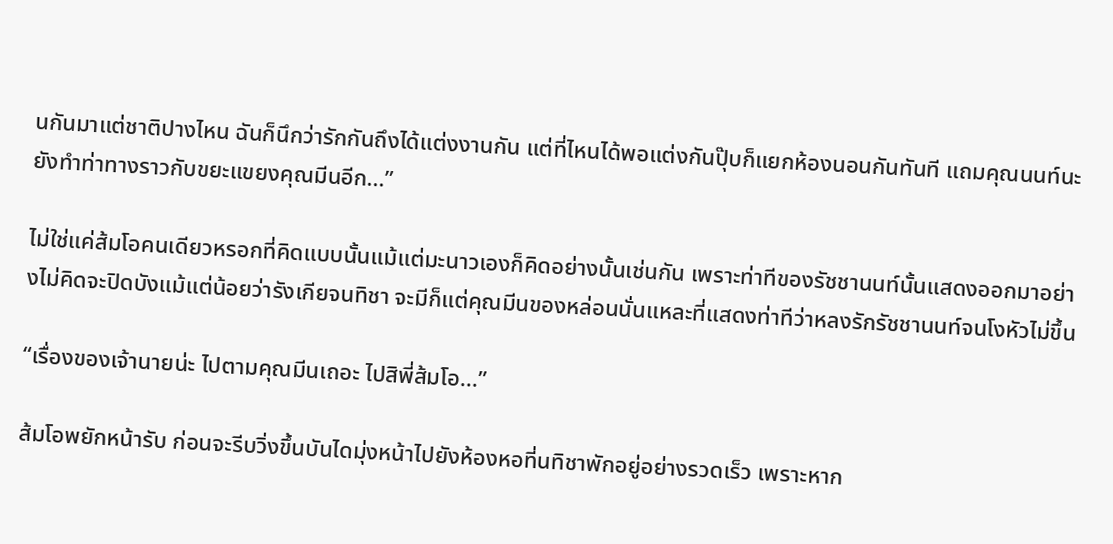นกันมาแต่ชาติปางไหน ฉันก็นึกว่ารักกันถึงได้แต่งงานกัน แต่ที่ไหนได้พอแต่งกันปุ๊บก็แยกห้องนอนกันทันที แถมคุณนนท์นะยังทำท่าทางราวกับขยะแขยงคุณมีนอีก...”

ไม่ใช่แค่ส้มโอคนเดียวหรอกที่คิดแบบนั้นแม้แต่มะนาวเองก็คิดอย่างนั้นเช่นกัน เพราะท่าทีของรัชชานนท์นั้นแสดงออกมาอย่างไม่คิดจะปิดบังแม้แต่น้อยว่ารังเกียจนทิชา จะมีก็แต่คุณมีนของหล่อนนั่นแหละที่แสดงท่าทีว่าหลงรักรัชชานนท์จนโงหัวไม่ขึ้น

“เรื่องของเจ้านายน่ะ ไปตามคุณมีนเถอะ ไปสิพี่ส้มโอ...”

ส้มโอพยักหน้ารับ ก่อนจะรีบวิ่งขึ้นบันไดมุ่งหน้าไปยังห้องหอที่นทิชาพักอยู่อย่างรวดเร็ว เพราะหาก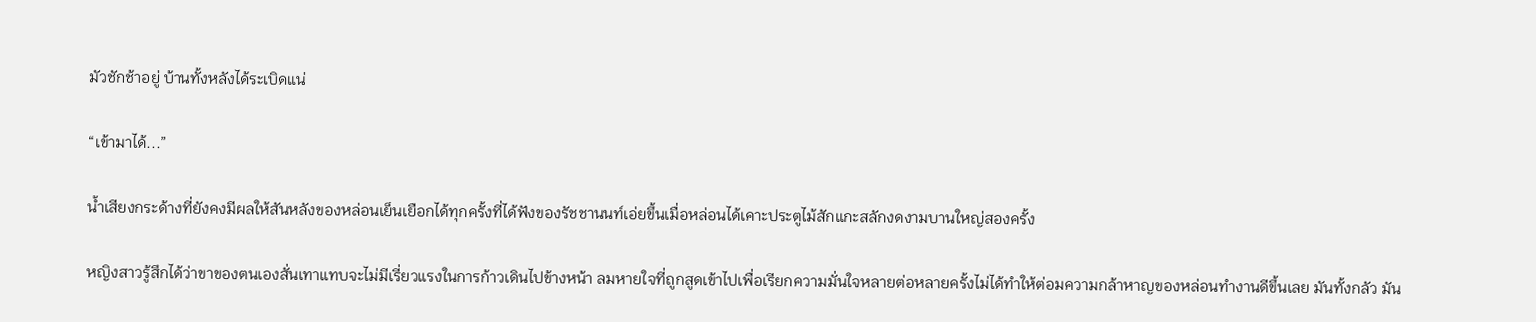มัวชักช้าอยู่ บ้านทั้งหลังได้ระเบิดแน่

“เข้ามาได้...”

น้ำเสียงกระด้างที่ยังคงมีผลให้สันหลังของหล่อนเย็นเยือกได้ทุกครั้งที่ได้ฟังของรัชชานนท์เอ่ยขึ้นเมื่อหล่อนได้เคาะประตูไม้สักแกะสลักงดงามบานใหญ่สองครั้ง

หญิงสาวรู้สึกได้ว่าขาของตนเองสั่นเทาแทบจะไม่มีเรี่ยวแรงในการก้าวเดินไปข้างหน้า ลมหายใจที่ถูกสูดเข้าไปเพื่อเรียกความมั่นใจหลายต่อหลายครั้งไม่ได้ทำให้ต่อมความกล้าหาญของหล่อนทำงานดีขึ้นเลย มันทั้งกลัว มัน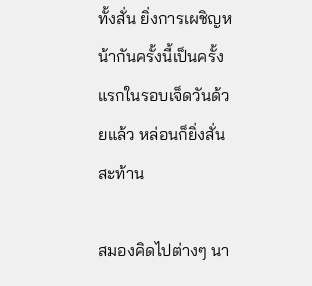ทั้งสั่น ยิ่งการเผชิญหน้ากันครั้งนี้เป็นครั้งแรกในรอบเจ็ดวันด้วยแล้ว หล่อนก็ยิ่งสั่นสะท้าน

สมองคิดไปต่างๆ นา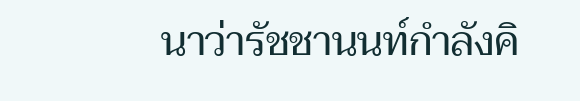นาว่ารัชชานนท์กำลังคิ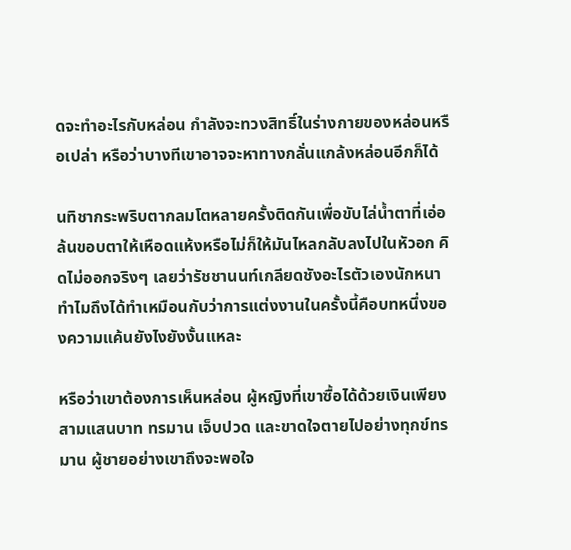ดจะทำอะไรกับหล่อน กำลังจะทวงสิทธิ์ในร่างกายของหล่อนหรือเปล่า หรือว่าบางทีเขาอาจจะหาทางกลั่นแกล้งหล่อนอีกก็ได้

นทิชากระพริบตากลมโตหลายครั้งติดกันเพื่อขับไล่น้ำตาที่เอ่อล้นขอบตาให้เหือดแห้งหรือไม่ก็ให้มันไหลกลับลงไปในหัวอก คิดไม่ออกจริงๆ เลยว่ารัชชานนท์เกลียดชังอะไรตัวเองนักหนา ทำไมถึงได้ทำเหมือนกับว่าการแต่งงานในครั้งนี้คือบทหนึ่งของความแค้นยังไงยังงั้นแหละ

หรือว่าเขาต้องการเห็นหล่อน ผู้หญิงที่เขาซื้อได้ด้วยเงินเพียงสามแสนบาท ทรมาน เจ็บปวด และขาดใจตายไปอย่างทุกข์ทรมาน ผู้ชายอย่างเขาถึงจะพอใจ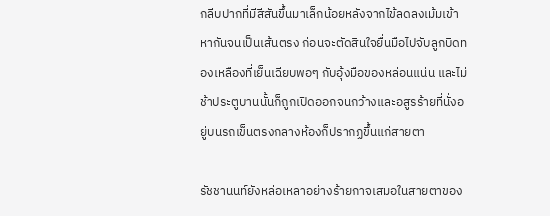กลีบปากที่มีสีสันขึ้นมาเล็กน้อยหลังจากไข้ลดลงเม้มเข้าหากันจนเป็นเส้นตรง ก่อนจะตัดสินใจยื่นมือไปจับลูกบิดทองเหลืองที่เย็นเฉียบพอๆ กับอุ้งมือของหล่อนแน่น และไม่ช้าประตูบานนั้นก็ถูกเปิดออกจนกว้างและอสูรร้ายที่นั่งอยู่บนรถเข็นตรงกลางห้องก็ปรากฏขึ้นแก่สายตา

รัชชานนท์ยังหล่อเหลาอย่างร้ายกาจเสมอในสายตาของ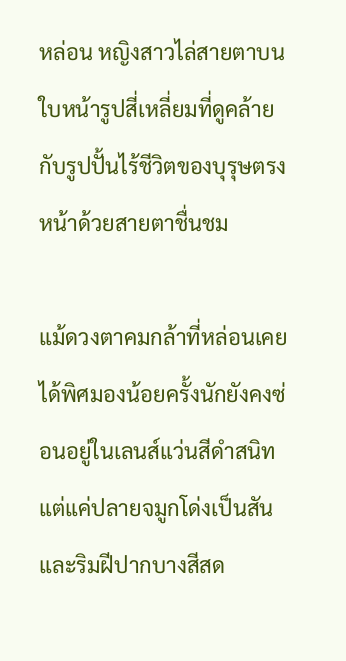หล่อน หญิงสาวไล่สายตาบนใบหน้ารูปสี่เหลี่ยมที่ดูคล้ายกับรูปปั้นไร้ชีวิตของบุรุษตรงหน้าด้วยสายตาชื่นชม

แม้ดวงตาคมกล้าที่หล่อนเคยได้พิศมองน้อยครั้งนักยังคงซ่อนอยู่ในเลนส์แว่นสีดำสนิท แต่แค่ปลายจมูกโด่งเป็นสัน และริมฝีปากบางสีสด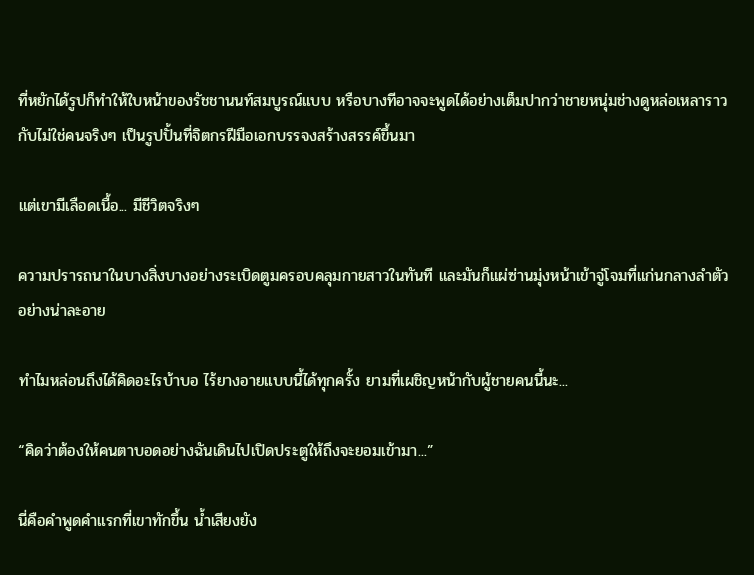ที่หยักได้รูปก็ทำให้ใบหน้าของรัชชานนท์สมบูรณ์แบบ หรือบางทีอาจจะพูดได้อย่างเต็มปากว่าชายหนุ่มช่างดูหล่อเหลาราวกับไม่ใช่คนจริงๆ เป็นรูปปั้นที่จิตกรฝีมือเอกบรรจงสร้างสรรค์ขึ้นมา

แต่เขามีเลือดเนื้อ... มีชีวิตจริงๆ

ความปรารถนาในบางสิ่งบางอย่างระเบิดตูมครอบคลุมกายสาวในทันที และมันก็แผ่ซ่านมุ่งหน้าเข้าจู่โจมที่แก่นกลางลำตัวอย่างน่าละอาย

ทำไมหล่อนถึงได้คิดอะไรบ้าบอ ไร้ยางอายแบบนี้ได้ทุกครั้ง ยามที่เผชิญหน้ากับผู้ชายคนนี้นะ...

“คิดว่าต้องให้คนตาบอดอย่างฉันเดินไปเปิดประตูให้ถึงจะยอมเข้ามา...”

นี่คือคำพูดคำแรกที่เขาทักขึ้น น้ำเสียงยัง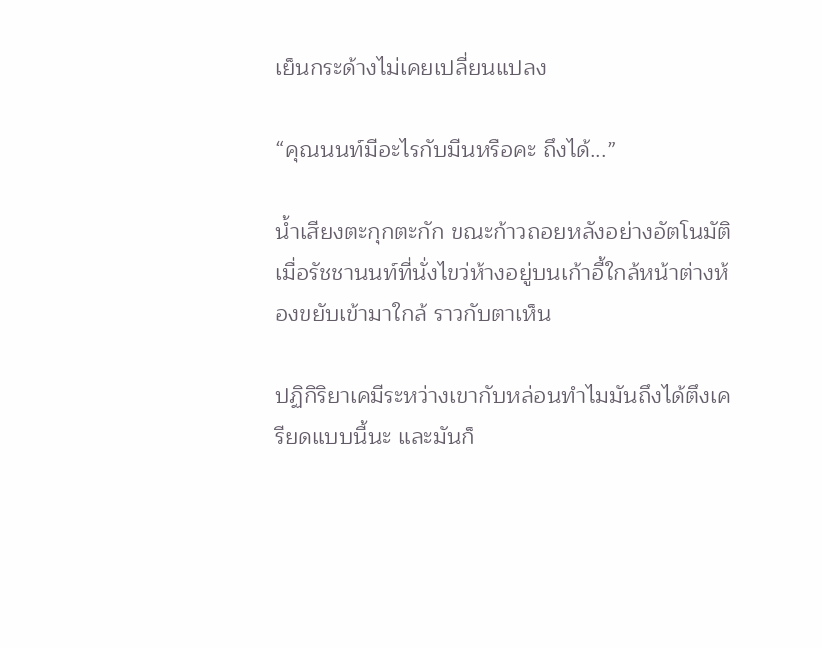เย็นกระด้างไม่เคยเปลี่ยนแปลง

“คุณนนท์มีอะไรกับมีนหรือคะ ถึงได้...”

น้ำเสียงตะกุกตะกัก ขณะก้าวถอยหลังอย่างอัตโนมัติเมื่อรัชชานนท์ที่นั่งไขว่ห้างอยู่บนเก้าอี้ใกล้หน้าต่างห้องขยับเข้ามาใกล้ ราวกับตาเห็น

ปฏิกิริยาเคมีระหว่างเขากับหล่อนทำไมมันถึงได้ตึงเครียดแบบนี้นะ และมันก็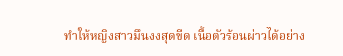ทำให้หญิงสาวมึนงงสุดขีด เนื้อตัวร้อนผ่าวได้อย่าง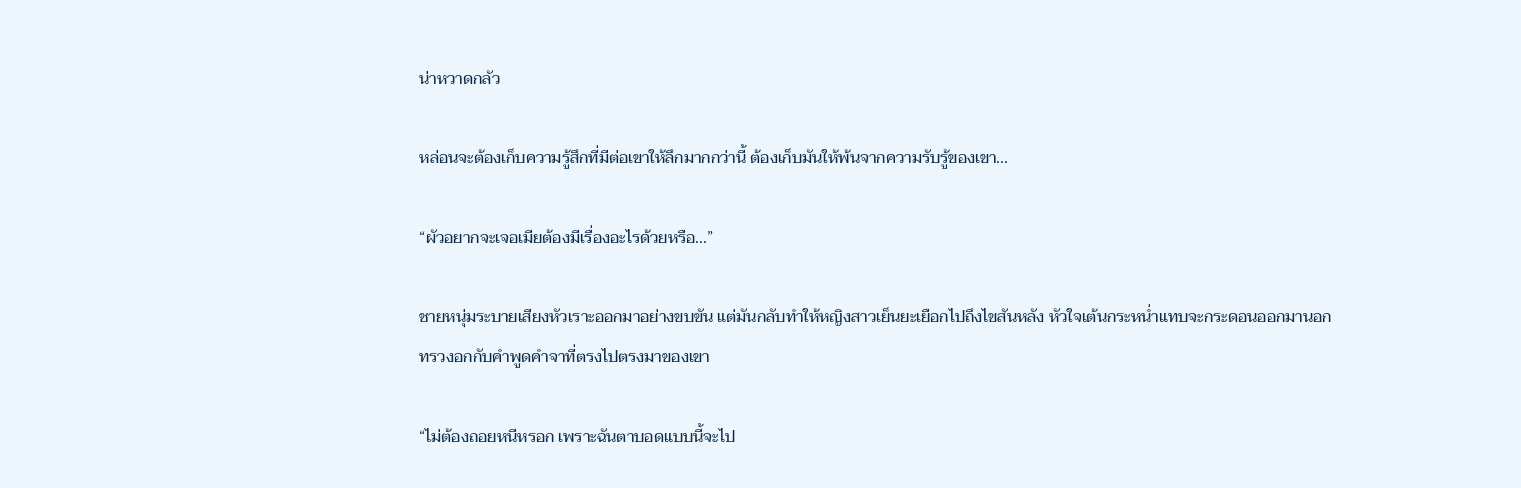น่าหวาดกลัว

หล่อนจะต้องเก็บความรู้สึกที่มีต่อเขาให้ลึกมากกว่านี้ ต้องเก็บมันให้พ้นจากความรับรู้ของเขา...

“ผัวอยากจะเจอเมียต้องมีเรื่องอะไรด้วยหรือ...”

ชายหนุ่มระบายเสียงหัวเราะออกมาอย่างขบขัน แต่มันกลับทำให้หญิงสาวเย็นยะเยือกไปถึงไขสันหลัง หัวใจเต้นกระหน่ำแทบจะกระดอนออกมานอกทรวงอกกับคำพูดคำจาที่ตรงไปตรงมาของเขา

“ไม่ต้องถอยหนีหรอก เพราะฉันตาบอดแบบนี้จะไป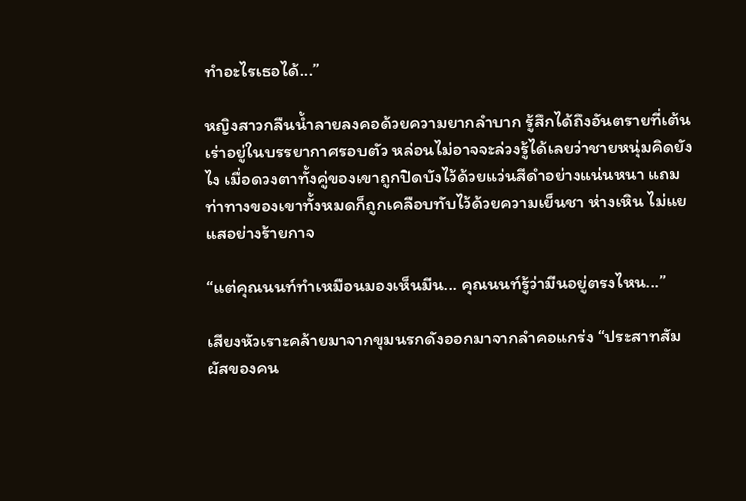ทำอะไรเธอได้...”

หญิงสาวกลืนน้ำลายลงคอด้วยความยากลำบาก รู้สึกได้ถึงอันตรายที่เต้นเร่าอยู่ในบรรยากาศรอบตัว หล่อนไม่อาจจะล่วงรู้ได้เลยว่าชายหนุ่มคิดยังไง เมื่อดวงตาทั้งคู่ของเขาถูกปิดบังไว้ด้วยแว่นสีดำอย่างแน่นหนา แถมท่าทางของเขาทั้งหมดก็ถูกเคลือบทับไว้ด้วยความเย็นชา ห่างเหิน ไม่แยแสอย่างร้ายกาจ

“แต่คุณนนท์ทำเหมือนมองเห็นมีน... คุณนนท์รู้ว่ามีนอยู่ตรงไหน...”

เสียงหัวเราะคล้ายมาจากขุมนรกดังออกมาจากลำคอแกร่ง “ประสาทสัมผัสของคน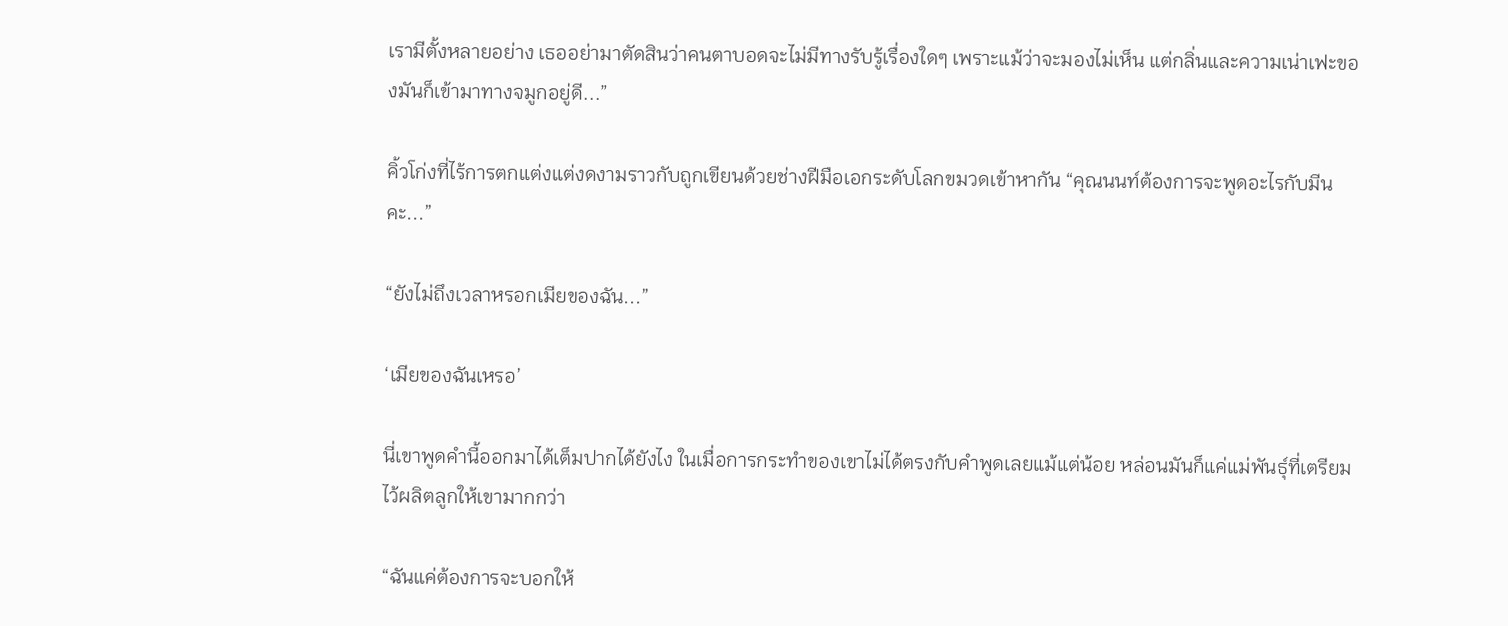เรามีตั้งหลายอย่าง เธออย่ามาตัดสินว่าคนตาบอดจะไม่มีทางรับรู้เรื่องใดๆ เพราะแม้ว่าจะมองไม่เห็น แต่กลิ่นและความเน่าเฟะของมันก็เข้ามาทางจมูกอยู่ดี...”

คิ้วโก่งที่ไร้การตกแต่งแต่งดงามราวกับถูกเขียนด้วยช่างฝีมือเอกระดับโลกขมวดเข้าหากัน “คุณนนท์ต้องการจะพูดอะไรกับมีนคะ...”

“ยังไม่ถึงเวลาหรอกเมียของฉัน...”

‘เมียของฉันเหรอ’

นี่เขาพูดคำนี้ออกมาได้เต็มปากได้ยังไง ในเมื่อการกระทำของเขาไม่ได้ตรงกับคำพูดเลยแม้แต่น้อย หล่อนมันก็แค่แม่พันธุ์ที่เตรียมไว้ผลิตลูกให้เขามากกว่า

“ฉันแค่ต้องการจะบอกให้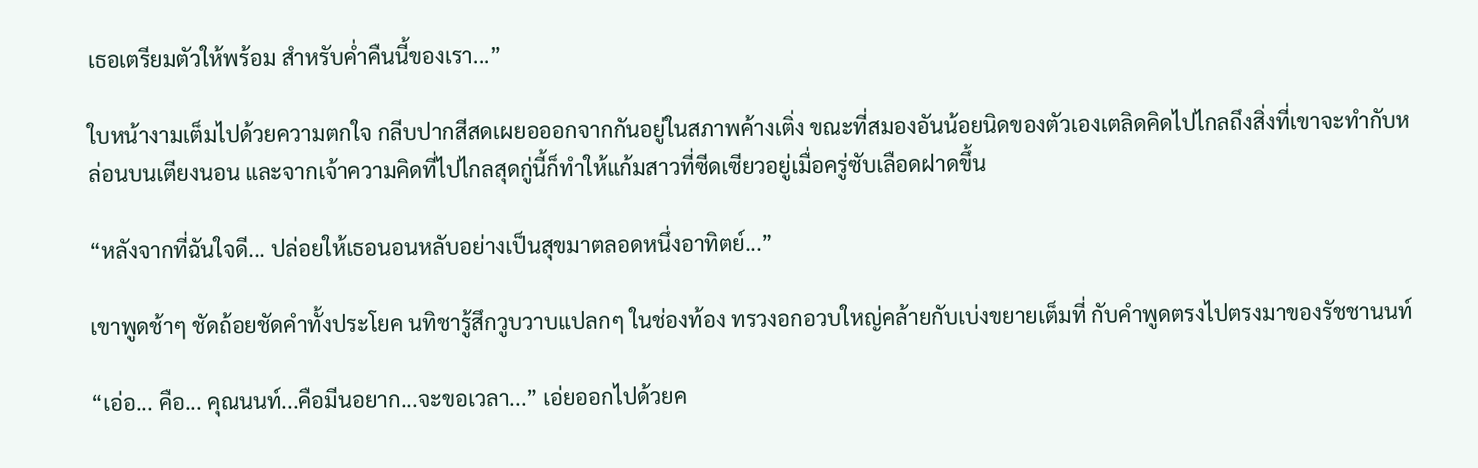เธอเตรียมตัวให้พร้อม สำหรับค่ำคืนนี้ของเรา...”

ใบหน้างามเต็มไปด้วยความตกใจ กลีบปากสีสดเผยอออกจากกันอยู่ในสภาพค้างเติ่ง ขณะที่สมองอันน้อยนิดของตัวเองเตลิดคิดไปไกลถึงสิ่งที่เขาจะทำกับหล่อนบนเตียงนอน และจากเจ้าความคิดที่ไปไกลสุดกู่นี้ก็ทำให้แก้มสาวที่ซีดเซียวอยู่เมื่อครู่ซับเลือดฝาดขึ้น

“หลังจากที่ฉันใจดี... ปล่อยให้เธอนอนหลับอย่างเป็นสุขมาตลอดหนึ่งอาทิตย์...”

เขาพูดช้าๆ ชัดถ้อยชัดคำทั้งประโยค นทิชารู้สึกวูบวาบแปลกๆ ในช่องท้อง ทรวงอกอวบใหญ่คล้ายกับเบ่งขยายเต็มที่ กับคำพูดตรงไปตรงมาของรัชชานนท์

“เอ่อ... คือ... คุณนนท์...คือมีนอยาก...จะขอเวลา...” เอ่ยออกไปด้วยค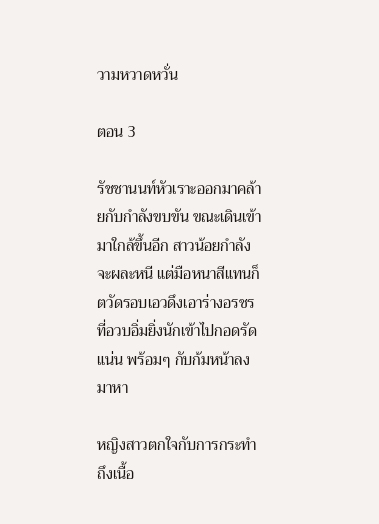วามหวาดหวั่น

ตอน 3

รัชชานนท์หัวเราะออกมาคล้ายกับกำลังขบขัน ขณะเดินเข้ามาใกล้ขึ้นอีก สาวน้อยกำลังจะผละหนี แต่มือหนาสีแทนก็ตวัดรอบเอวดึงเอาร่างอรชรที่อวบอิ่มยิ่งนักเข้าไปกอดรัดแน่น พร้อมๆ กับก้มหน้าลงมาหา

หญิงสาวตกใจกับการกระทำถึงเนื้อ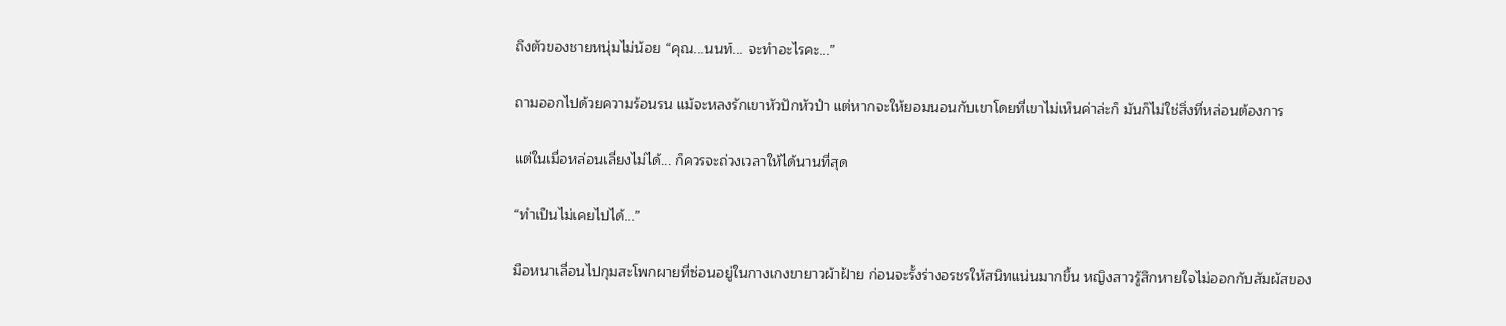ถึงตัวของชายหนุ่มไม่น้อย “คุณ...นนท์... จะทำอะไรคะ...”

ถามออกไปด้วยความร้อนรน แม้จะหลงรักเขาหัวปักหัวปำ แต่หากจะให้ยอมนอนกับเขาโดยที่เขาไม่เห็นค่าล่ะก็ มันก็ไม่ใช่สิ่งที่หล่อนต้องการ

แต่ในเมื่อหล่อนเลี่ยงไม่ได้... ก็ควรจะถ่วงเวลาให้ได้นานที่สุด

“ทำเป็นไม่เคยไปได้...”

มือหนาเลื่อนไปกุมสะโพกผายที่ซ่อนอยู่ในกางเกงขายาวผ้าฝ้าย ก่อนจะรั้งร่างอรชรให้สนิทแน่นมากขึ้น หญิงสาวรู้สึกหายใจไม่ออกกับสัมผัสของ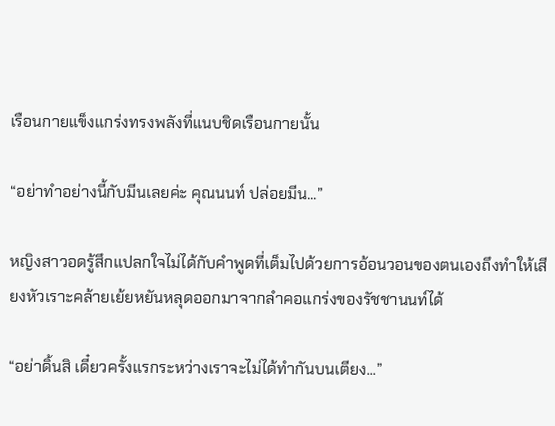เรือนกายแข็งแกร่งทรงพลังที่แนบชิดเรือนกายนั้น

“อย่าทำอย่างนี้กับมีนเลยค่ะ คุณนนท์ ปล่อยมีน...”

หญิงสาวอดรู้สึกแปลกใจไม่ได้กับคำพูดที่เต็มไปด้วยการอ้อนวอนของตนเองถึงทำให้เสียงหัวเราะคล้ายเย้ยหยันหลุดออกมาจากลำคอแกร่งของรัชชานนท์ได้

“อย่าดิ้นสิ เดี๋ยวครั้งแรกระหว่างเราจะไม่ได้ทำกันบนเตียง...”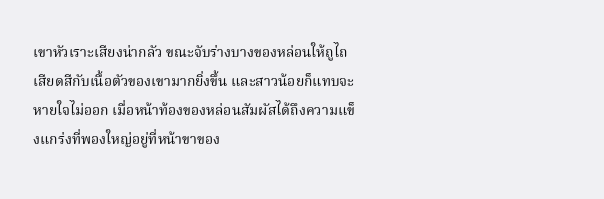เขาหัวเราะเสียงน่ากลัว ขณะจับร่างบางของหล่อนให้ถูไถ เสียดสีกับเนื้อตัวของเขามากยิ่งขึ้น และสาวน้อยก็แทบจะหายใจไม่ออก เมื่อหน้าท้องของหล่อนสัมผัสได้ถึงความแข็งแกร่งที่พองใหญ่อยู่ที่หน้าขาของ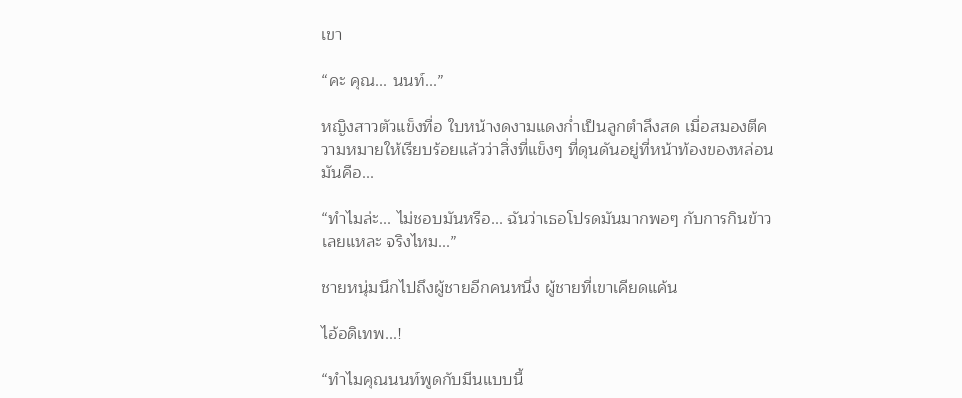เขา

“คะ คุณ... นนท์...”

หญิงสาวตัวแข็งทื่อ ใบหน้างดงามแดงก่ำเป็นลูกตำลึงสด เมื่อสมองตีความหมายให้เรียบร้อยแล้วว่าสิ่งที่แข็งๆ ที่ดุนดันอยู่ที่หน้าท้องของหล่อนมันคือ...

“ทำไมล่ะ... ไม่ชอบมันหรือ... ฉันว่าเธอโปรดมันมากพอๆ กับการกินข้าวเลยแหละ จริงไหม...”

ชายหนุ่มนึกไปถึงผู้ชายอีกคนหนึ่ง ผู้ชายที่เขาเคียดแค้น

ไอ้อดิเทพ...!

“ทำไมคุณนนท์พูดกับมีนแบบนี้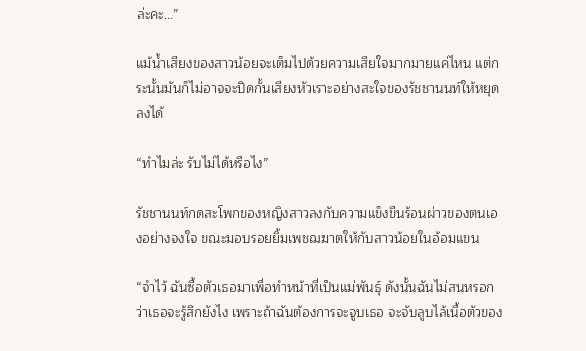ล่ะคะ...”

แม้น้ำเสียงของสาวน้อยจะเต็มไปด้วยความเสียใจมากมายแค่ไหน แต่กระนั้นมันก็ไม่อาจจะปิดกั้นเสียงหัวเราะอย่างสะใจของรัชชานนท์ให้หยุดลงได้

“ทำไมล่ะ รับไม่ได้หรือไง”

รัชชานนท์กดสะโพกของหญิงสาวลงกับความแข็งขืนร้อนผ่าวของตนเองอย่างจงใจ ขณะมอบรอยยิ้มเพชฌฆาตให้กับสาวน้อยในอ้อมแขน

“จำไว้ ฉันซื้อตัวเธอมาเพื่อทำหน้าที่เป็นแม่พันธุ์ ดังนั้นฉันไม่สนหรอกว่าเธอจะรู้สึกยังไง เพราะถ้าฉันต้องการจะจูบเธอ จะจับลูบไล้เนื้อตัวของ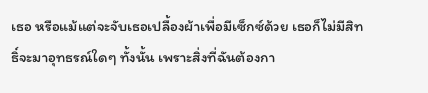เธอ หรือแม้แต่จะจับเธอเปลื้องผ้าเพื่อมีเซ็กซ์ด้วย เธอก็ไม่มีสิทธิ์จะมาอุทธรณ์ใดๆ ทั้งนั้น เพราะสิ่งที่ฉันต้องกา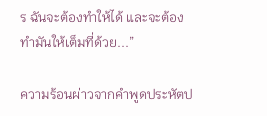ร ฉันจะต้องทำให้ได้ และจะต้องทำมันให้เต็มที่ด้วย...”

ความร้อนผ่าวจากคำพูดประหัตป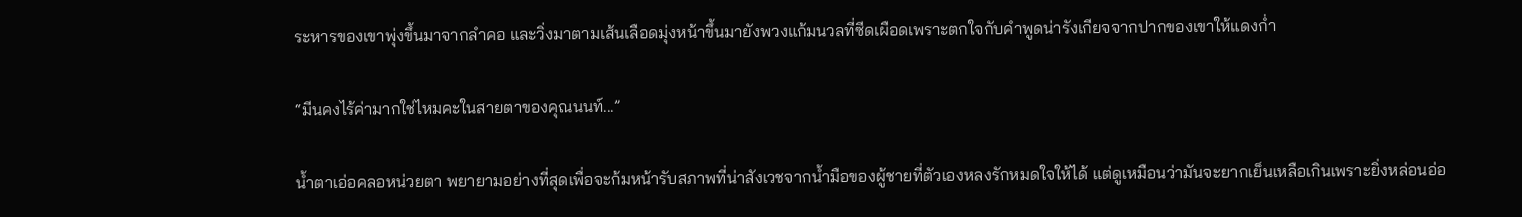ระหารของเขาพุ่งขึ้นมาจากลำคอ และวิ่งมาตามเส้นเลือดมุ่งหน้าขึ้นมายังพวงแก้มนวลที่ซีดเผือดเพราะตกใจกับคำพูดน่ารังเกียจจากปากของเขาให้แดงก่ำ

“มีนคงไร้ค่ามากใช่ไหมคะในสายตาของคุณนนท์...”

น้ำตาเอ่อคลอหน่วยตา พยายามอย่างที่สุดเพื่อจะก้มหน้ารับสภาพที่น่าสังเวชจากน้ำมือของผู้ชายที่ตัวเองหลงรักหมดใจให้ได้ แต่ดูเหมือนว่ามันจะยากเย็นเหลือเกินเพราะยิ่งหล่อนอ่อ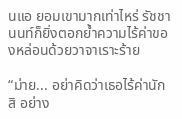นแอ ยอมเขามากเท่าไหร่ รัชชานนท์ก็ยิ่งตอกย้ำความไร้ค่าของหล่อนด้วยวาจาเราะร้าย

“ม่าย... อย่าคิดว่าเธอไร้ค่านักสิ อย่าง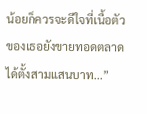น้อยก็ควรจะดีใจที่เนื้อตัวของเธอยังขายทอดตลาดได้ตั้งสามแสนบาท...”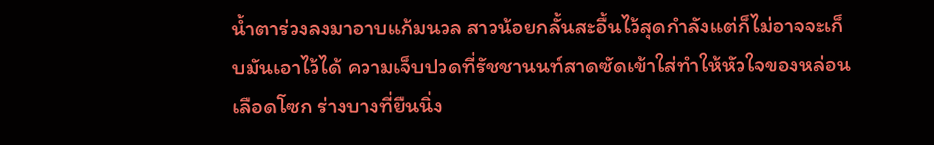น้ำตาร่วงลงมาอาบแก้มนวล สาวน้อยกลั้นสะอื้นไว้สุดกำลังแต่ก็ไม่อาจจะเก็บมันเอาไว้ได้ ความเจ็บปวดที่รัชชานนท์สาดซัดเข้าใส่ทำให้หัวใจของหล่อนเลือดโซก ร่างบางที่ยืนนิ่ง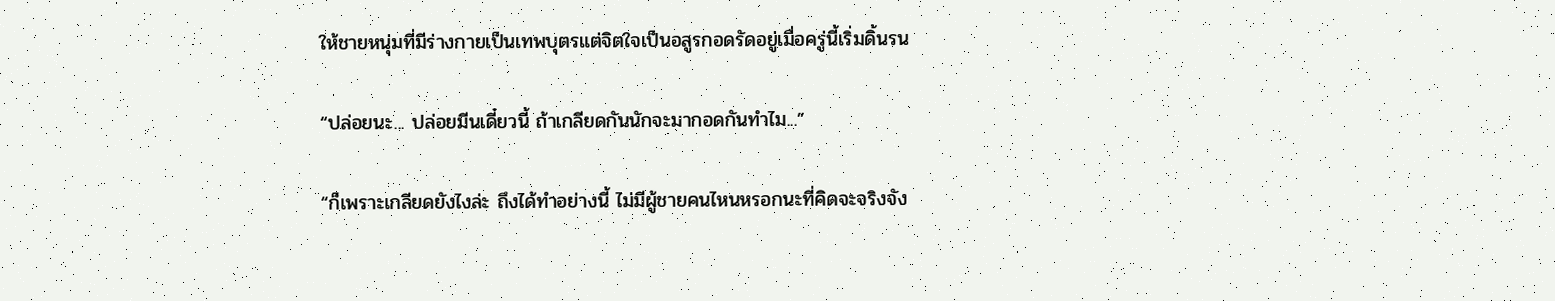ให้ชายหนุ่มที่มีร่างกายเป็นเทพบุตรแต่จิตใจเป็นอสูรกอดรัดอยู่เมื่อครู่นี้เริ่มดิ้นรน

“ปล่อยนะ... ปล่อยมีนเดี๋ยวนี้ ถ้าเกลียดกันนักจะมากอดกันทำไม...”

“ก็เพราะเกลียดยังไงล่ะ ถึงได้ทำอย่างนี้ ไม่มีผู้ชายคนไหนหรอกนะที่คิดจะจริงจัง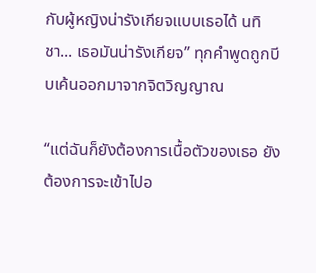กับผู้หญิงน่ารังเกียจแบบเธอได้ นทิชา... เธอมันน่ารังเกียจ” ทุกคำพูดถูกบีบเค้นออกมาจากจิตวิญญาณ

“แต่ฉันก็ยังต้องการเนื้อตัวของเธอ ยังต้องการจะเข้าไปอ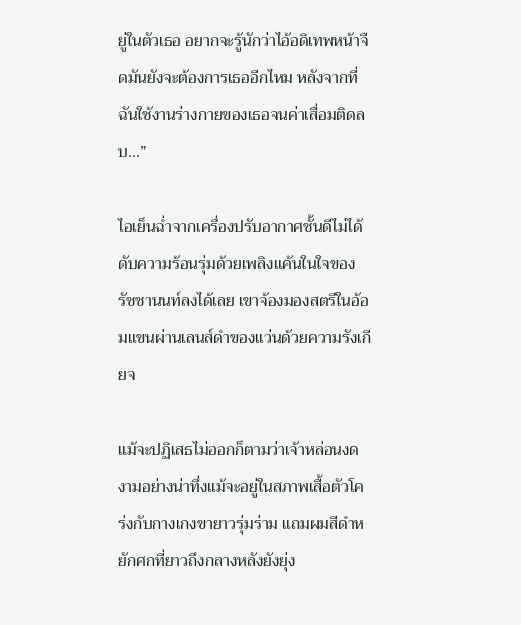ยู่ในตัวเธอ อยากจะรู้นักว่าไอ้อดิเทพหน้าจืดมันยังจะต้องการเธออีกไหม หลังจากที่ฉันใช้งานร่างกายของเธอจนค่าเสื่อมติดลบ...”

ไอเย็นฉ่ำจากเครื่องปรับอากาศชั้นดีไม่ได้ดับความร้อนรุ่มด้วยเพลิงแค้นในใจของรัชชานนท์ลงได้เลย เขาจ้องมองสตรีในอ้อมแขนผ่านเลนส์ดำของแว่นด้วยความรังเกียจ

แม้จะปฏิเสธไม่ออกก็ตามว่าเจ้าหล่อนงดงามอย่างน่าทึ่งแม้จะอยู่ในสภาพเสื้อตัวโคร่งกับกางเกงขายาวรุ่มร่าม แถมผมสีดำหยักศกที่ยาวถึงกลางหลังยังยุ่ง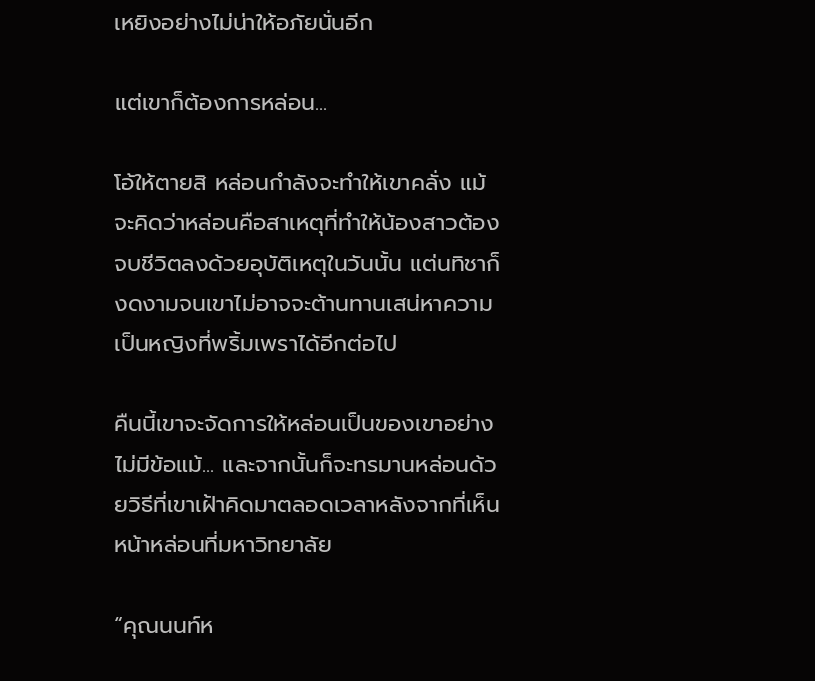เหยิงอย่างไม่น่าให้อภัยนั่นอีก

แต่เขาก็ต้องการหล่อน...

โอ้ให้ตายสิ หล่อนกำลังจะทำให้เขาคลั่ง แม้จะคิดว่าหล่อนคือสาเหตุที่ทำให้น้องสาวต้องจบชีวิตลงด้วยอุบัติเหตุในวันนั้น แต่นทิชาก็งดงามจนเขาไม่อาจจะต้านทานเสน่หาความเป็นหญิงที่พริ้มเพราได้อีกต่อไป

คืนนี้เขาจะจัดการให้หล่อนเป็นของเขาอย่างไม่มีข้อแม้... และจากนั้นก็จะทรมานหล่อนด้วยวิธีที่เขาเฝ้าคิดมาตลอดเวลาหลังจากที่เห็นหน้าหล่อนที่มหาวิทยาลัย

“คุณนนท์ห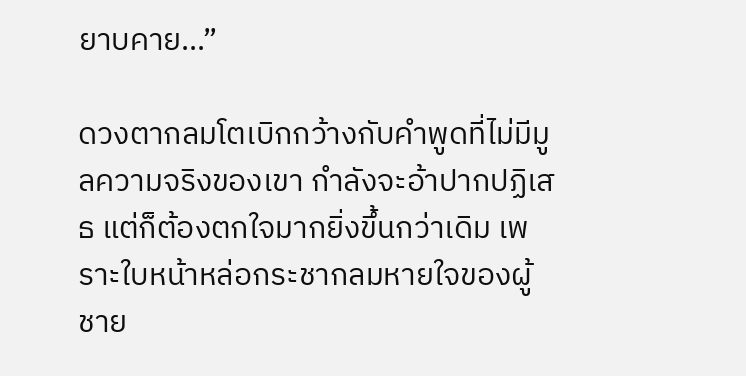ยาบคาย...”

ดวงตากลมโตเบิกกว้างกับคำพูดที่ไม่มีมูลความจริงของเขา กำลังจะอ้าปากปฏิเสธ แต่ก็ต้องตกใจมากยิ่งขึ้นกว่าเดิม เพราะใบหน้าหล่อกระชากลมหายใจของผู้ชาย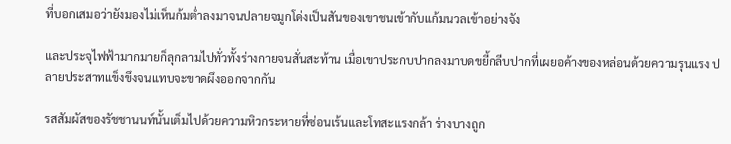ที่บอกเสมอว่ายังมองไม่เห็นก้มต่ำลงมาจนปลายจมูกโด่งเป็นสันของเขาชนเข้ากับแก้มนวลเข้าอย่างจัง

และประจุไฟฟ้ามากมายก็ลุกลามไปทั่วทั้งร่างกายจนสั่นสะท้าน เมื่อเขาประกบปากลงมาบดขยี้กลีบปากที่เผยอค้างของหล่อนด้วยความรุนแรง ปลายประสาทแข็งขึงจนแทบจะขาดผึงออกจากกัน

รสสัมผัสของรัชชานนท์นั้นเต็มไปด้วยความหิวกระหายที่ซ่อนเร้นและโทสะแรงกล้า ร่างบางถูก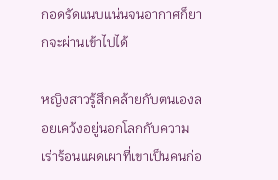กอดรัดแนบแน่นจนอากาศก็ยากจะผ่านเข้าไปได้

หญิงสาวรู้สึกคล้ายกับตนเองลอยเคว้งอยู่นอกโลกกับความเร่าร้อนแผดเผาที่เขาเป็นคนก่อ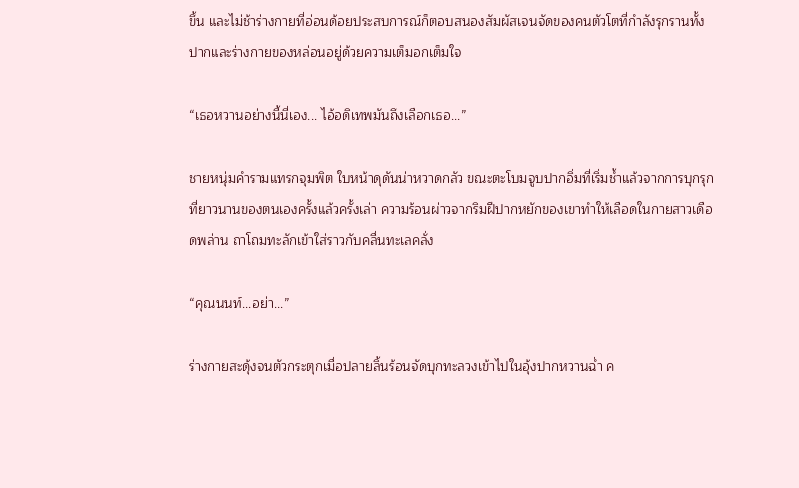ขึ้น และไม่ช้าร่างกายที่อ่อนด้อยประสบการณ์ก็ตอบสนองสัมผัสเจนจัดของคนตัวโตที่กำลังรุกรานทั้งปากและร่างกายของหล่อนอยู่ด้วยความเต็มอกเต็มใจ

“เธอหวานอย่างนี้นี่เอง... ไอ้อดิเทพมันถึงเลือกเธอ...”

ชายหนุ่มคำรามแทรกจุมพิต ใบหน้าดุดันน่าหวาดกลัว ขณะตะโบมจูบปากอิ่มที่เริ่มช้ำแล้วจากการบุกรุกที่ยาวนานของตนเองครั้งแล้วครั้งเล่า ความร้อนผ่าวจากริมฝีปากหยักของเขาทำให้เลือดในกายสาวเดือดพล่าน ถาโถมทะลักเข้าใส่ราวกับคลื่นทะเลคลั่ง

“คุณนนท์...อย่า...”

ร่างกายสะดุ้งจนตัวกระตุกเมื่อปลายลิ้นร้อนจัดบุกทะลวงเข้าไปในอุ้งปากหวานฉ่ำ ค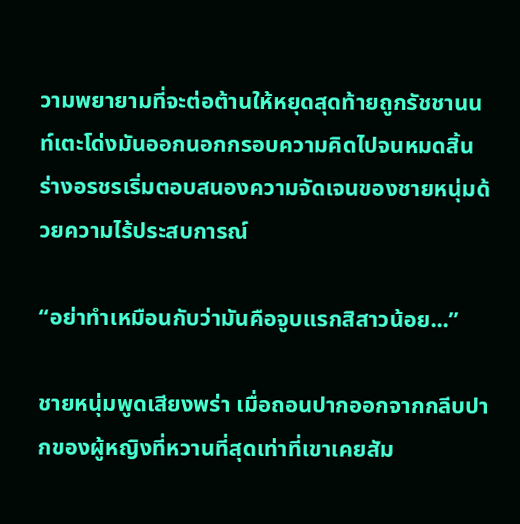วามพยายามที่จะต่อต้านให้หยุดสุดท้ายถูกรัชชานนท์เตะโด่งมันออกนอกกรอบความคิดไปจนหมดสิ้น ร่างอรชรเริ่มตอบสนองความจัดเจนของชายหนุ่มด้วยความไร้ประสบการณ์

“อย่าทำเหมือนกับว่ามันคือจูบแรกสิสาวน้อย...”

ชายหนุ่มพูดเสียงพร่า เมื่อถอนปากออกจากกลีบปากของผู้หญิงที่หวานที่สุดเท่าที่เขาเคยสัม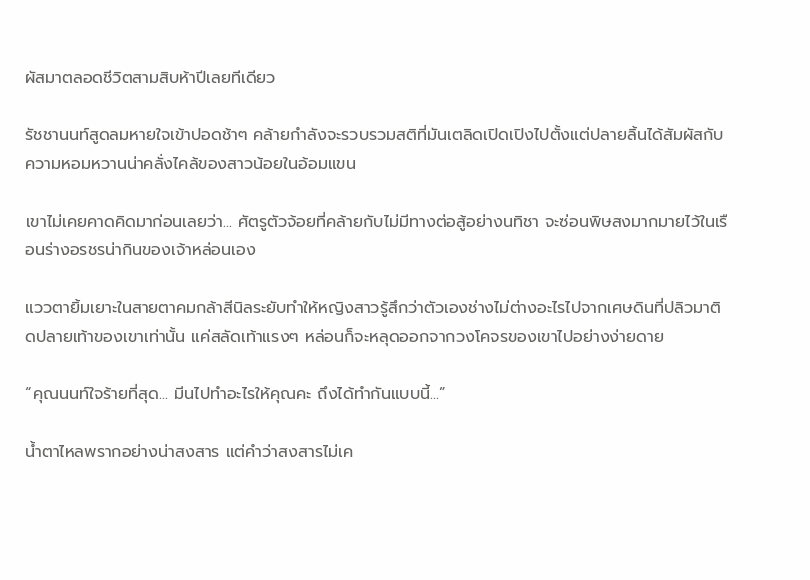ผัสมาตลอดชีวิตสามสิบห้าปีเลยทีเดียว

รัชชานนท์สูดลมหายใจเข้าปอดช้าๆ คล้ายกำลังจะรวบรวมสติที่มันเตลิดเปิดเปิงไปตั้งแต่ปลายลิ้นได้สัมผัสกับความหอมหวานน่าคลั่งไคล้ของสาวน้อยในอ้อมแขน

เขาไม่เคยคาดคิดมาก่อนเลยว่า... ศัตรูตัวจ้อยที่คล้ายกับไม่มีทางต่อสู้อย่างนทิชา จะซ่อนพิษสงมากมายไว้ในเรือนร่างอรชรน่ากินของเจ้าหล่อนเอง

แววตายิ้มเยาะในสายตาคมกล้าสีนิลระยับทำให้หญิงสาวรู้สึกว่าตัวเองช่างไม่ต่างอะไรไปจากเศษดินที่ปลิวมาติดปลายเท้าของเขาเท่านั้น แค่สลัดเท้าแรงๆ หล่อนก็จะหลุดออกจากวงโคจรของเขาไปอย่างง่ายดาย

“คุณนนท์ใจร้ายที่สุด... มีนไปทำอะไรให้คุณคะ ถึงได้ทำกันแบบนี้...”

น้ำตาไหลพรากอย่างน่าสงสาร แต่คำว่าสงสารไม่เค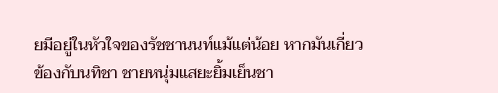ยมีอยู่ในหัวใจของรัชชานนท์แม้แต่น้อย หากมันเกี่ยวข้องกับนทิชา ชายหนุ่มแสยะยิ้มเย็นชา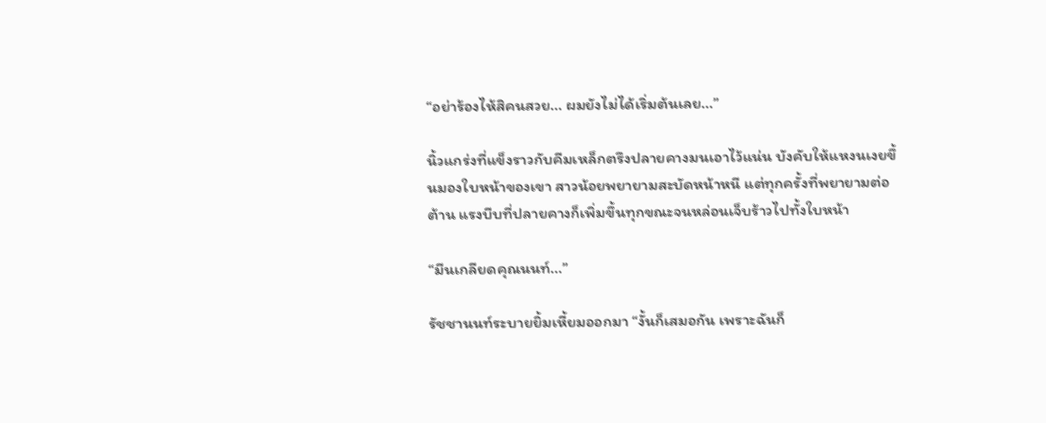“อย่าร้องไห้สิคนสวย... ผมยังไม่ได้เริ่มต้นเลย...”

นิ้วแกร่งที่แข็งราวกับคีมเหล็กตรึงปลายคางมนเอาไว้แน่น บังคับให้แหงนเงยขึ้นมองใบหน้าของเขา สาวน้อยพยายามสะบัดหน้าหนี แต่ทุกครั้งที่พยายามต่อต้าน แรงบีบที่ปลายคางก็เพิ่มขึ้นทุกขณะจนหล่อนเจ็บร้าวไปทั้งใบหน้า

“มีนเกลียดคุณนนท์...”

รัชชานนท์ระบายยิ้มเหี้ยมออกมา “งั้นก็เสมอกัน เพราะฉันก็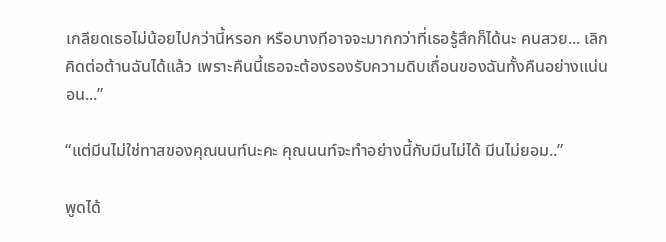เกลียดเธอไม่น้อยไปกว่านี้หรอก หรือบางทีอาจจะมากกว่าที่เธอรู้สึกก็ได้นะ คนสวย... เลิกคิดต่อต้านฉันได้แล้ว เพราะคืนนี้เธอจะต้องรองรับความดิบเถื่อนของฉันทั้งคืนอย่างแน่นอน...”

“แต่มีนไม่ใช่ทาสของคุณนนท์นะคะ คุณนนท์จะทำอย่างนี้กับมีนไม่ได้ มีนไม่ยอม..”

พูดได้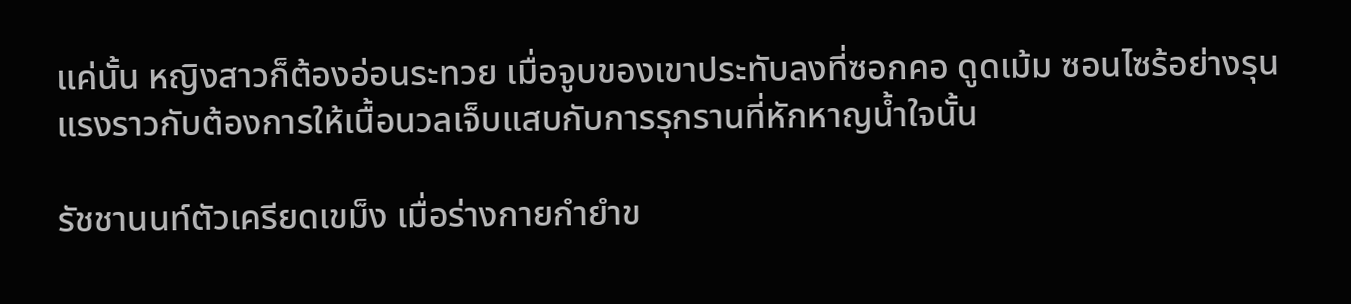แค่นั้น หญิงสาวก็ต้องอ่อนระทวย เมื่อจูบของเขาประทับลงที่ซอกคอ ดูดเม้ม ซอนไซร้อย่างรุนแรงราวกับต้องการให้เนื้อนวลเจ็บแสบกับการรุกรานที่หักหาญน้ำใจนั้น

รัชชานนท์ตัวเครียดเขม็ง เมื่อร่างกายกำยำข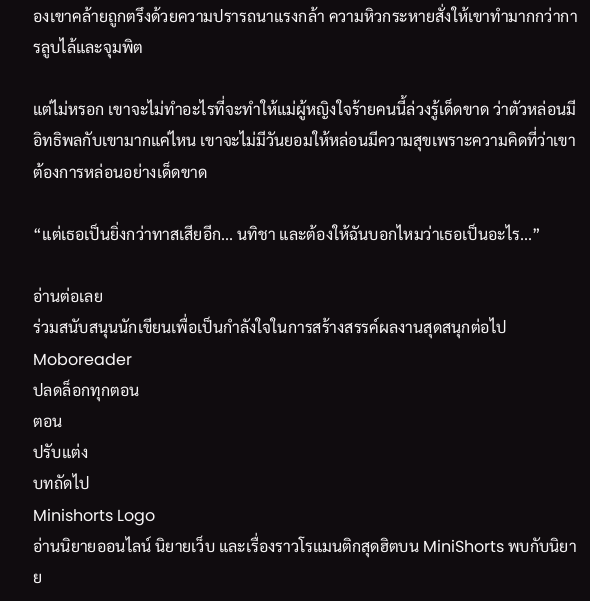องเขาคล้ายถูกตรึงด้วยความปรารถนาแรงกล้า ความหิวกระหายสั่งให้เขาทำมากกว่าการลูบไล้และจุมพิต

แต่ไม่หรอก เขาจะไม่ทำอะไรที่จะทำให้แม่ผู้หญิงใจร้ายคนนี้ล่วงรู้เด็ดขาด ว่าตัวหล่อนมีอิทธิพลกับเขามากแค่ไหน เขาจะไม่มีวันยอมให้หล่อนมีความสุขเพราะความคิดที่ว่าเขาต้องการหล่อนอย่างเด็ดขาด

“แต่เธอเป็นยิ่งกว่าทาสเสียอีก... นทิชา และต้องให้ฉันบอกไหมว่าเธอเป็นอะไร...”

อ่านต่อเลย
ร่วมสนับสนุนนักเขียนเพื่อเป็นกำลังใจในการสร้างสรรค์ผลงานสุดสนุกต่อไป Moboreader
ปลดล็อกทุกตอน
ตอน
ปรับแต่ง
บทถัดไป
Minishorts Logo
อ่านนิยายออนไลน์ นิยายเว็บ และเรื่องราวโรแมนติกสุดฮิตบน MiniShorts พบกับนิยาย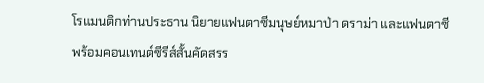โรแมนติกท่านประธาน นิยายแฟนตาซีมนุษย์หมาป่า ดราม่า และแฟนตาซี พร้อมคอนเทนต์ซีรีส์สั้นคัดสรร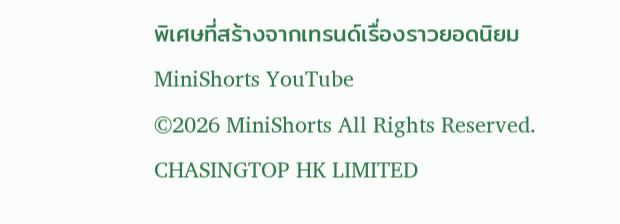พิเศษที่สร้างจากเทรนด์เรื่องราวยอดนิยม
MiniShorts YouTube
©2026 MiniShorts All Rights Reserved. CHASINGTOP HK LIMITED